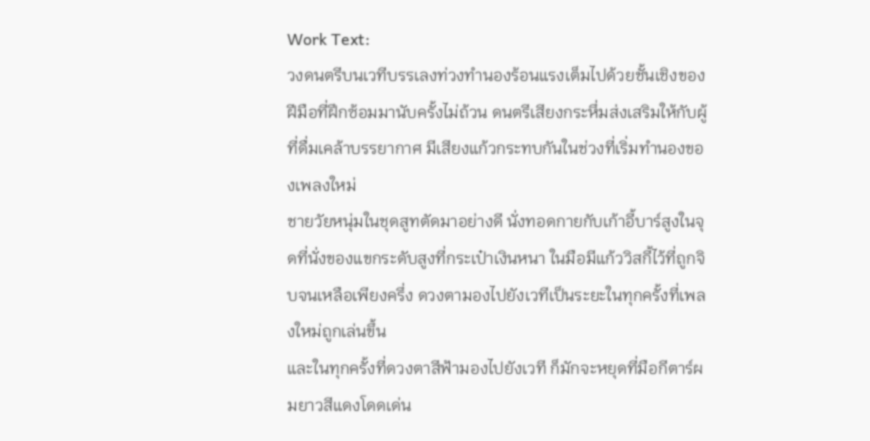Work Text:
วงดนตรีบนเวทีบรรเลงท่วงทำนองร้อนแรงเต็มไปด้วยชั้นเชิงของฝีมือที่ฝึกซ้อมมานับครั้งไม่ถ้วน ดนตรีเสียงกระหึ่มส่งเสริมให้กับผู้ที่ดื่มเคล้าบรรยากาศ มีเสียงแก้วกระทบกันในช่วงที่เริ่มทำนองของเพลงใหม่
ชายวัยหนุ่มในชุดสูทตัดมาอย่างดี นั่งทอดกายกับเก้าอี้บาร์สูงในจุดที่นั่งของแขกระดับสูงที่กระเป๋าเงินหนา ในมือมีแก้ววิสกี้ไว้ที่ถูกจิบจนเหลือเพียงครึ่ง ดวงตามองไปยังเวทีเป็นระยะในทุกครั้งที่เพลงใหม่ถูกเล่นขึ้น
และในทุกครั้งที่ดวงตาสีฟ้ามองไปยังเวที ก็มักจะหยุดที่มือกีตาร์ผมยาวสีแดงโดดเด่น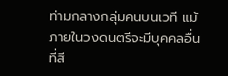ท่ามกลางกลุ่มคนบนเวที แม้ภายในวงดนตรีจะมีบุคคลอื่นที่สี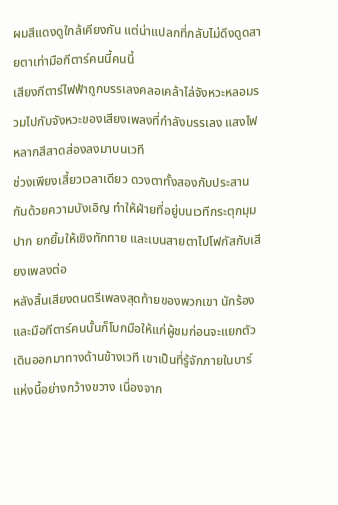ผมสีแดงดูใกล้เคียงกัน แต่น่าแปลกที่กลับไม่ดึงดูดสายตาเท่ามือกีตาร์คนนี้คนนี้
เสียงกีตาร์ไฟฟ้าถูกบรรเลงคลอเคล้าไล่จังหวะหลอมรวมไปกับจังหวะของเสียงเพลงที่กำลังบรรเลง แสงไฟหลากสีสาดส่องลงมาบนเวที
ช่วงเพียงเสี้ยวเวลาเดียว ดวงตาทั้งสองกับประสานกันด้วยความบังเอิญ ทำให้ฝ่ายที่อยู่บนเวทีกระตุกมุมปาก ยกยิ้มให้เชิงทักทาย และเบนสายตาไปโฟกัสกับเสียงเพลงต่อ
หลังสิ้นเสียงดนตรีเพลงสุดท้ายของพวกเขา นักร้องและมือกีตาร์คนนั้นก็โบกมือให้แก่ผู้ชมก่อนจะแยกตัวเดินออกมาทางด้านข้างเวที เขาเป็นที่รู้จักภายในบาร์แห่งนี้อย่างกว้างขวาง เนื่องจาก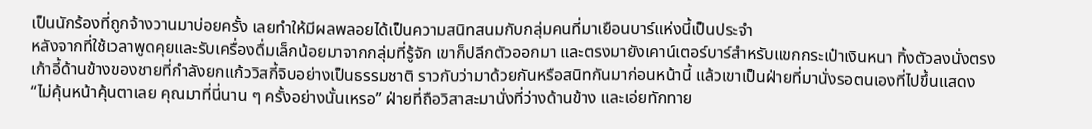เป็นนักร้องที่ถูกจ้างวานมาบ่อยครั้ง เลยทำให้มีผลพลอยได้เป็นความสนิทสนมกับกลุ่มคนที่มาเยือนบาร์แห่งนี้เป็นประจำ
หลังจากที่ใช้เวลาพูดคุยและรับเครื่องดื่มเล็กน้อยมาจากกลุ่มที่รู้จัก เขาก็ปลีกตัวออกมา และตรงมายังเคาน์เตอร์บาร์สำหรับแขกกระเป๋าเงินหนา ทิ้งตัวลงนั่งตรงเก้าอี้ด้านข้างของชายที่กำลังยกแก้ววิสกี้จิบอย่างเป็นธรรมชาติ ราวกับว่ามาด้วยกันหรือสนิทกันมาก่อนหน้านี้ แล้วเขาเป็นฝ่ายที่มานั่งรอตนเองที่ไปขึ้นแสดง
“ไม่คุ้นหน้าคุ้นตาเลย คุณมาที่นี่นาน ๆ ครั้งอย่างนั้นเหรอ” ฝ่ายที่ถือวิสาสะมานั่งที่ว่างด้านข้าง และเอ่ยทักทาย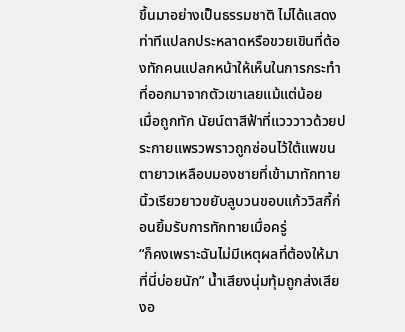ขึ้นมาอย่างเป็นธรรมชาติ ไม่ได้แสดงท่าทีแปลกประหลาดหรือขวยเขินที่ต้องทักคนแปลกหน้าให้เห็นในการกระทำที่ออกมาจากตัวเขาเลยแม้แต่น้อย
เมื่อถูกทัก นัยน์ตาสีฟ้าที่แวววาวด้วยประกายแพรวพราวถูกซ่อนไว้ใต้แพขนตายาวเหลือบมองชายที่เข้ามาทักทาย นิ้วเรียวยาวขยับลูบวนขอบแก้ววิสกี้ก่อนยิ้มรับการทักทายเมื่อครู่
“ก็คงเพราะฉันไม่มีเหตุผลที่ต้องให้มาที่นี่บ่อยนัก” น้ำเสียงนุ่มทุ้มถูกส่งเสียงอ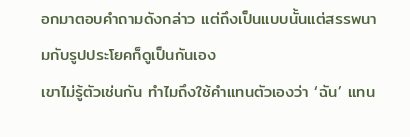อกมาตอบคำถามดังกล่าว แต่ถึงเป็นแบบนั้นแต่สรรพนามกับรูปประโยคก็ดูเป็นกันเอง
เขาไม่รู้ตัวเช่นกัน ทำไมถึงใช้คำแทนตัวเองว่า ‘ฉัน’ แทน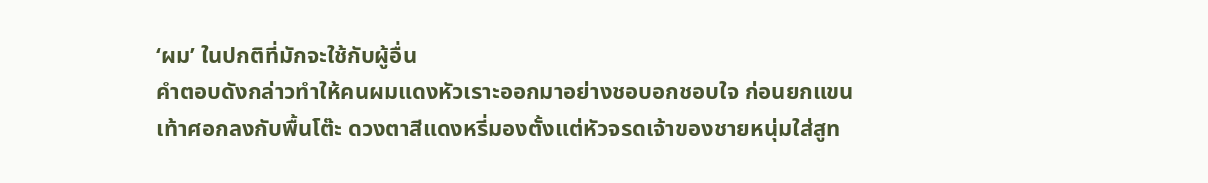‘ผม’ ในปกติที่มักจะใช้กับผู้อื่น
คำตอบดังกล่าวทำให้คนผมแดงหัวเราะออกมาอย่างชอบอกชอบใจ ก่อนยกแขนเท้าศอกลงกับพื้นโต๊ะ ดวงตาสีแดงหรี่มองตั้งแต่หัวจรดเจ้าของชายหนุ่มใส่สูท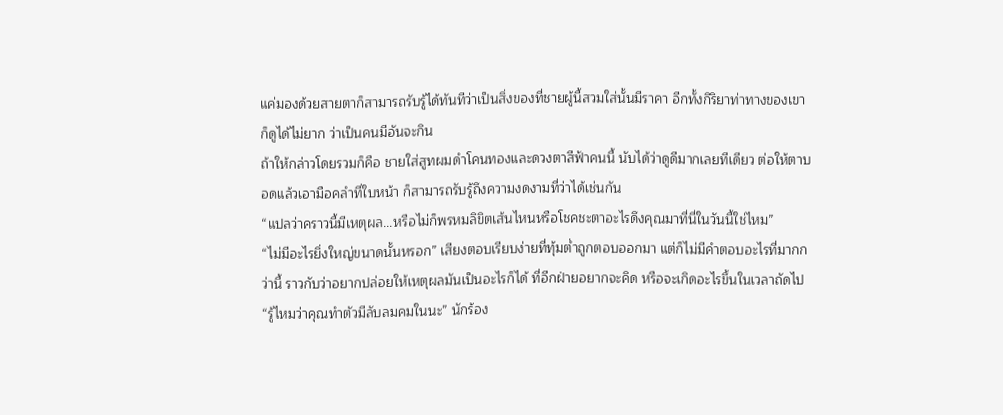แค่มองด้วยสายตาก็สามารถรับรู้ได้ทันทีว่าเป็นสิ่งของที่ชายผู้นี้สวมใส่นั้นมีราคา อีกทั้งกิริยาท่าทางของเขาก็ดูได้ไม่ยาก ว่าเป็นคนมีอันจะกิน
ถ้าให้กล่าวโดยรวมก็คือ ชายใส่สูทผมดำโคนทองและดวงตาสีฟ้าคนนี้ นับได้ว่าดูดีมากเลยทีเดียว ต่อให้ตาบอดแล้วเอามือคลำที่ใบหน้า ก็สามารถรับรู้ถึงความงดงามที่ว่าได้เช่นกัน
“แปลว่าคราวนี้มีเหตุผล...หรือไม่ก็พรหมลิขิตเส้นไหนหรือโชคชะตาอะไรดึงคุณมาที่นี่ในวันนี้ใช่ไหม”
“ไม่มีอะไรยิ่งใหญ่ขนาดนั้นหรอก” เสียงตอบเรียบง่ายที่ทุ้มต่ำถูกตอบออกมา แต่ก็ไม่มีคำตอบอะไรที่มากกว่านี้ ราวกับว่าอยากปล่อยให้เหตุผลมันเป็นอะไรก็ได้ ที่อีกฝ่ายอยากจะคิด หรือจะเกิดอะไรขึ้นในเวลาถัดไป
“รู้ไหมว่าคุณทำตัวมีลับลมคมในนะ” นักร้อง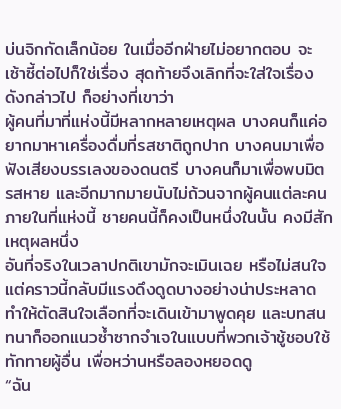บ่นจิกกัดเล็กน้อย ในเมื่ออีกฝ่ายไม่อยากตอบ จะเซ้าซี้ต่อไปก็ใช่เรื่อง สุดท้ายจึงเลิกที่จะใส่ใจเรื่องดังกล่าวไป ก็อย่างที่เขาว่า
ผู้คนที่มาที่แห่งนี้มีหลากหลายเหตุผล บางคนก็แค่อยากมาหาเครื่องดื่มที่รสชาติถูกปาก บางคนมาเพื่อฟังเสียงบรรเลงของดนตรี บางคนก็มาเพื่อพบมิตรสหาย และอีกมากมายนับไม่ถ้วนจากผู้คนแต่ละคนภายในที่แห่งนี้ ชายคนนี้ก็คงเป็นหนึ่งในนั้น คงมีสักเหตุผลหนึ่ง
อันที่จริงในเวลาปกติเขามักจะเมินเฉย หรือไม่สนใจ แต่คราวนี้กลับมีแรงดึงดูดบางอย่างน่าประหลาด ทำให้ตัดสินใจเลือกที่จะเดินเข้ามาพูดคุย และบทสนทนาก็ออกแนวซ้ำซากจำเจในแบบที่พวกเจ้าชู้ชอบใช้ทักทายผู้อื่น เพื่อหว่านหรือลองหยอดดู
“ฉัน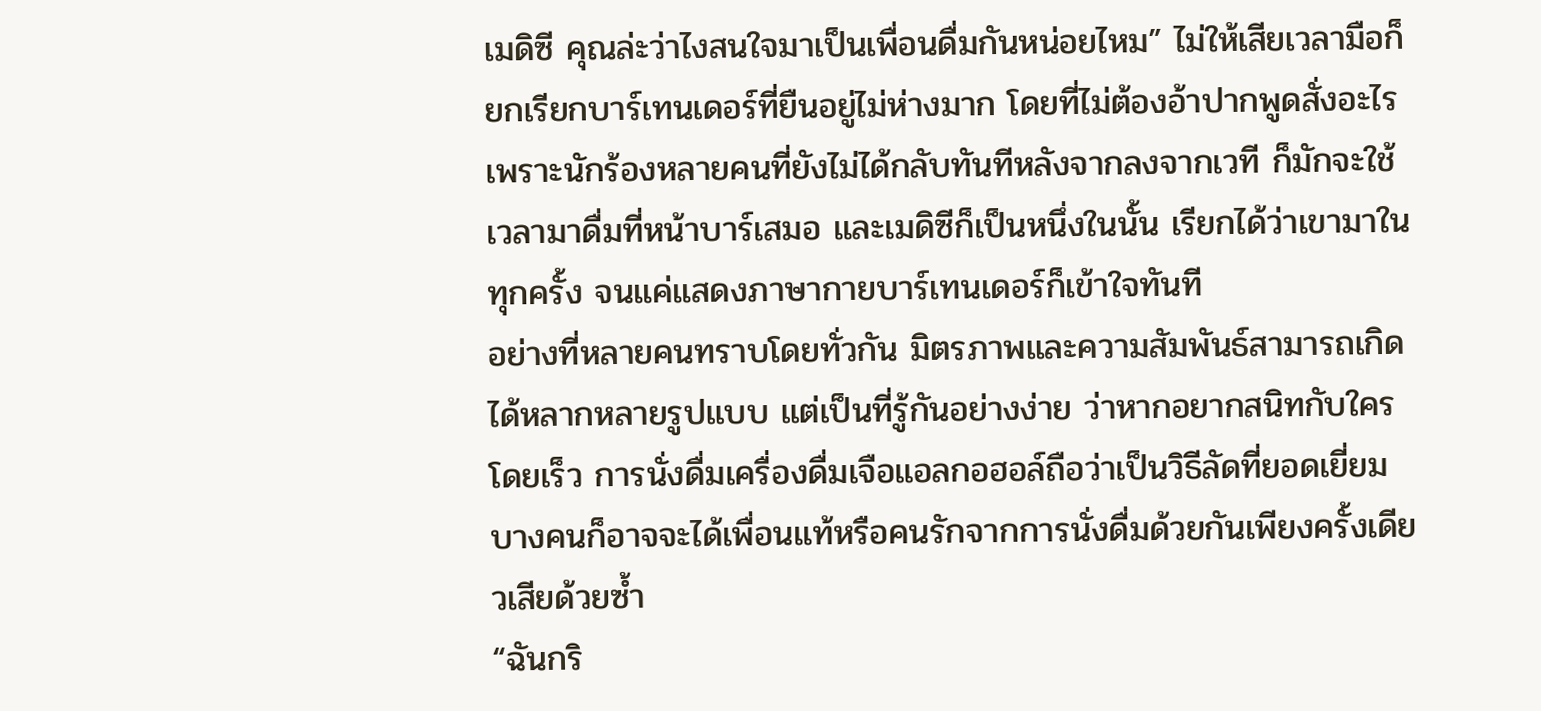เมดิซี คุณล่ะว่าไงสนใจมาเป็นเพื่อนดื่มกันหน่อยไหม” ไม่ให้เสียเวลามือก็ยกเรียกบาร์เทนเดอร์ที่ยืนอยู่ไม่ห่างมาก โดยที่ไม่ต้องอ้าปากพูดสั่งอะไร เพราะนักร้องหลายคนที่ยังไม่ได้กลับทันทีหลังจากลงจากเวที ก็มักจะใช้เวลามาดื่มที่หน้าบาร์เสมอ และเมดิซีก็เป็นหนึ่งในนั้น เรียกได้ว่าเขามาในทุกครั้ง จนแค่แสดงภาษากายบาร์เทนเดอร์ก็เข้าใจทันที
อย่างที่หลายคนทราบโดยทั่วกัน มิตรภาพและความสัมพันธ์สามารถเกิดได้หลากหลายรูปแบบ แต่เป็นที่รู้กันอย่างง่าย ว่าหากอยากสนิทกับใครโดยเร็ว การนั่งดื่มเครื่องดื่มเจือแอลกอฮอล์ถือว่าเป็นวิธีลัดที่ยอดเยี่ยม
บางคนก็อาจจะได้เพื่อนแท้หรือคนรักจากการนั่งดื่มด้วยกันเพียงครั้งเดียวเสียด้วยซ้ำ
“ฉันกริ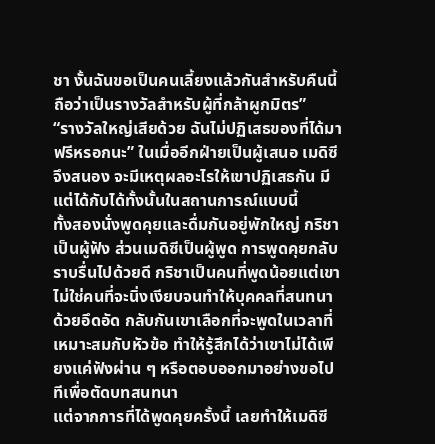ชา งั้นฉันขอเป็นคนเลี้ยงแล้วกันสำหรับคืนนี้ ถือว่าเป็นรางวัลสำหรับผู้ที่กล้าผูกมิตร”
“รางวัลใหญ่เสียด้วย ฉันไม่ปฏิเสธของที่ได้มาฟรีหรอกนะ” ในเมื่ออีกฝ่ายเป็นผู้เสนอ เมดิซีจึงสนอง จะมีเหตุผลอะไรให้เขาปฏิเสธกัน มีแต่ได้กับได้ทั้งนั้นในสถานการณ์แบบนี้
ทั้งสองนั่งพูดคุยและดื่มกันอยู่พักใหญ่ กริชาเป็นผู้ฟัง ส่วนเมดิซีเป็นผู้พูด การพูดคุยกลับราบรื่นไปด้วยดี กริชาเป็นคนที่พูดน้อยแต่เขาไม่ใช่คนที่จะนิ่งเงียบจนทำให้บุคคลที่สนทนาด้วยอึดอัด กลับกันเขาเลือกที่จะพูดในเวลาที่เหมาะสมกับหัวข้อ ทำให้รู้สึกได้ว่าเขาไม่ได้เพียงแค่ฟังผ่าน ๆ หรือตอบออกมาอย่างขอไปทีเพื่อตัดบทสนทนา
แต่จากการที่ได้พูดคุยครั้งนี้ เลยทำให้เมดิซี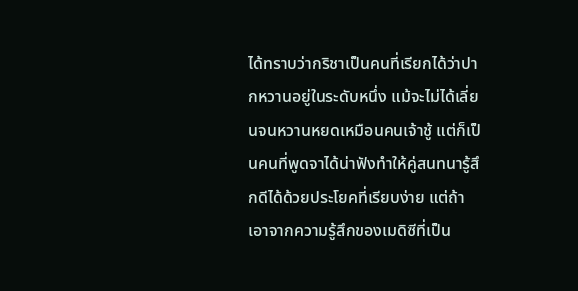ได้ทราบว่ากริชาเป็นคนที่เรียกได้ว่าปากหวานอยู่ในระดับหนึ่ง แม้จะไม่ได้เลี่ยนจนหวานหยดเหมือนคนเจ้าชู้ แต่ก็เป็นคนที่พูดจาได้น่าฟังทำให้คู่สนทนารู้สึกดีได้ด้วยประโยคที่เรียบง่าย แต่ถ้าเอาจากความรู้สึกของเมดิซีที่เป็น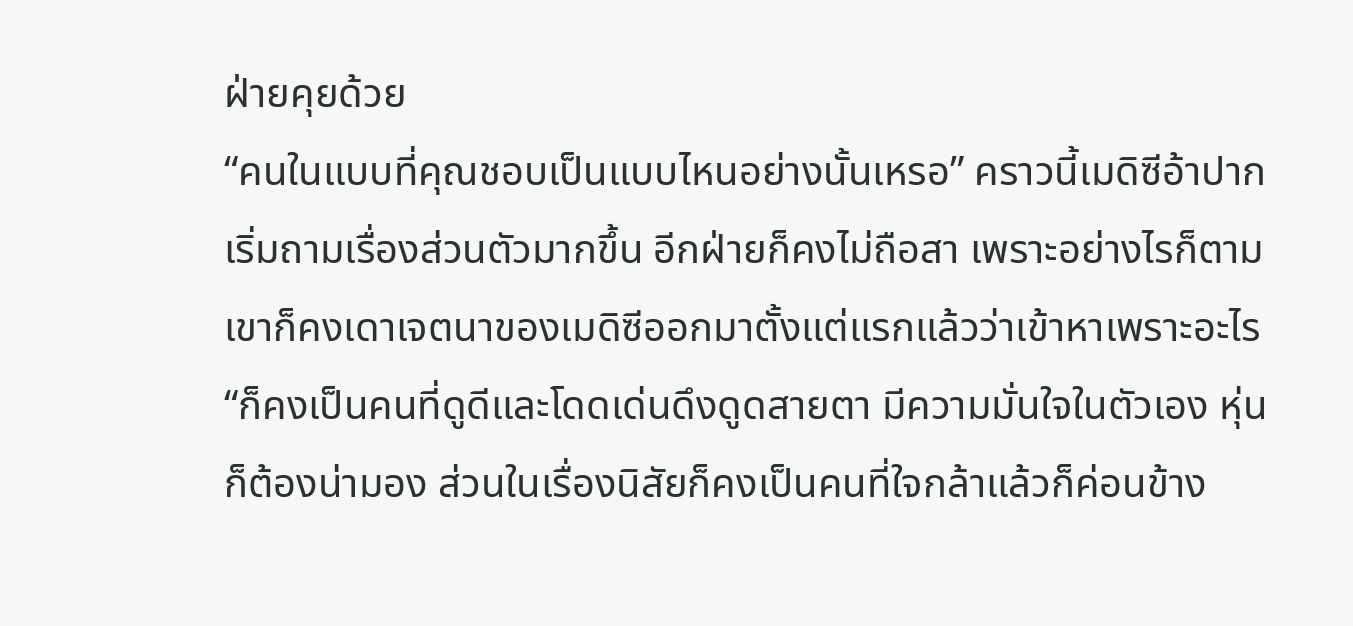ฝ่ายคุยด้วย
“คนในแบบที่คุณชอบเป็นแบบไหนอย่างนั้นเหรอ” คราวนี้เมดิซีอ้าปากเริ่มถามเรื่องส่วนตัวมากขึ้น อีกฝ่ายก็คงไม่ถือสา เพราะอย่างไรก็ตาม เขาก็คงเดาเจตนาของเมดิซีออกมาตั้งแต่แรกแล้วว่าเข้าหาเพราะอะไร
“ก็คงเป็นคนที่ดูดีและโดดเด่นดึงดูดสายตา มีความมั่นใจในตัวเอง หุ่นก็ต้องน่ามอง ส่วนในเรื่องนิสัยก็คงเป็นคนที่ใจกล้าแล้วก็ค่อนข้าง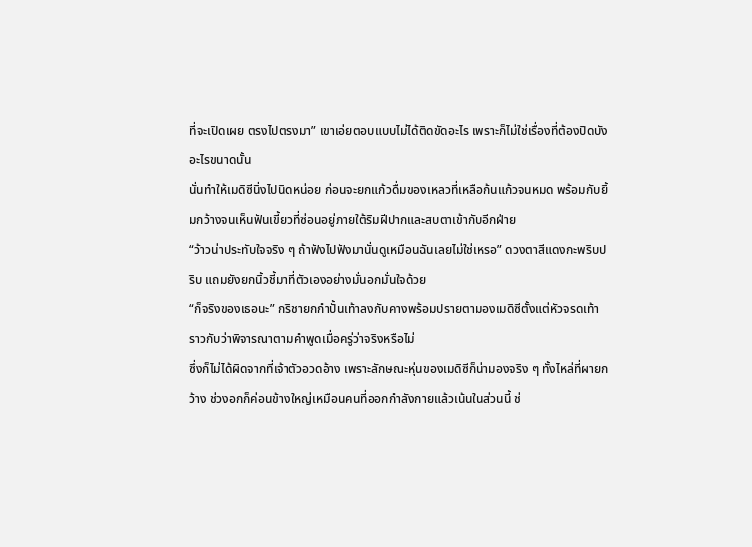ที่จะเปิดเผย ตรงไปตรงมา” เขาเอ่ยตอบแบบไม่ได้ติดขัดอะไร เพราะก็ไม่ใช่เรื่องที่ต้องปิดบังอะไรขนาดนั้น
นั่นทำให้เมดิซีนิ่งไปนิดหน่อย ก่อนจะยกแก้วดื่มของเหลวที่เหลือก้นแก้วจนหมด พร้อมกับยิ้มกว้างจนเห็นฟันเขี้ยวที่ซ่อนอยู่ภายใต้ริมฝีปากและสบตาเข้ากับอีกฝ่าย
“ว้าวน่าประทับใจจริง ๆ ถ้าฟังไปฟังมานั่นดูเหมือนฉันเลยไม่ใช่เหรอ” ดวงตาสีแดงกะพริบปริบ แถมยังยกนิ้วชี้มาที่ตัวเองอย่างมั่นอกมั่นใจด้วย
“ก็จริงของเธอนะ” กริชายกกำปั้นเท้าลงกับคางพร้อมปรายตามองเมดิซีตั้งแต่หัวจรดเท้า ราวกับว่าพิจารณาตามคำพูดเมื่อครู่ว่าจริงหรือไม่
ซึ่งก็ไม่ได้ผิดจากที่เจ้าตัวอวดอ้าง เพราะลักษณะหุ่นของเมดิซีก็น่ามองจริง ๆ ทั้งไหล่ที่ผายกว้าง ช่วงอกก็ค่อนข้างใหญ่เหมือนคนที่ออกกำลังกายแล้วเน้นในส่วนนี้ ช่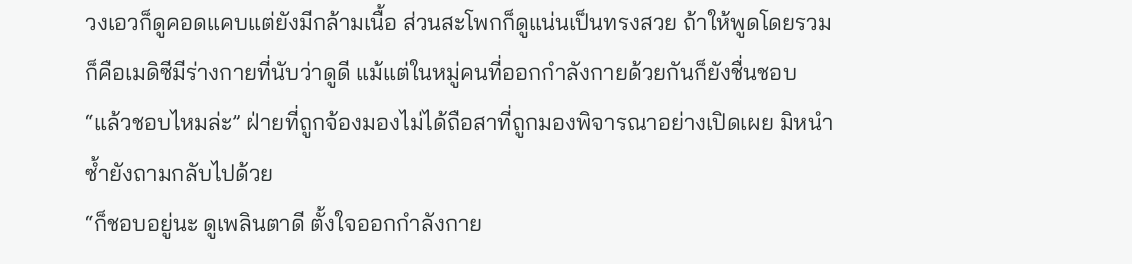วงเอวก็ดูคอดแคบแต่ยังมีกล้ามเนื้อ ส่วนสะโพกก็ดูแน่นเป็นทรงสวย ถ้าให้พูดโดยรวม ก็คือเมดิซีมีร่างกายที่นับว่าดูดี แม้แต่ในหมู่คนที่ออกกำลังกายด้วยกันก็ยังชื่นชอบ
“แล้วชอบไหมล่ะ” ฝ่ายที่ถูกจ้องมองไม่ได้ถือสาที่ถูกมองพิจารณาอย่างเปิดเผย มิหนำซ้ำยังถามกลับไปด้วย
“ก็ชอบอยู่นะ ดูเพลินตาดี ตั้งใจออกกำลังกาย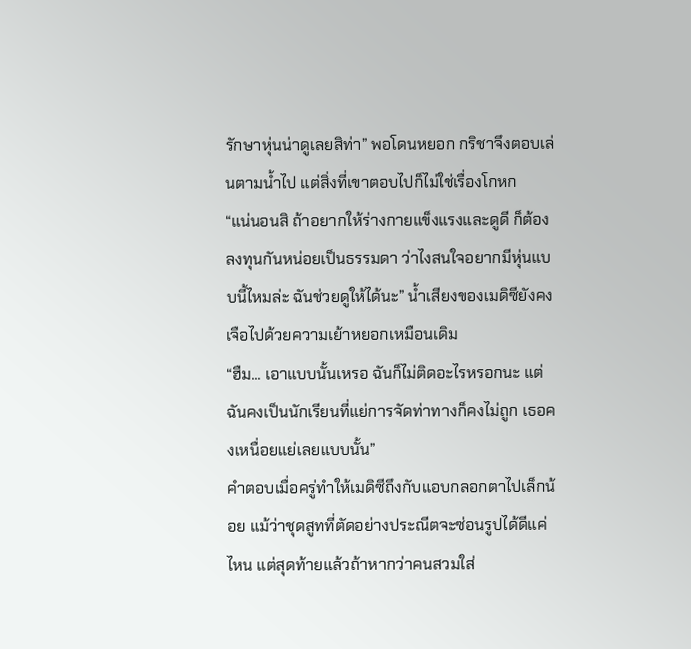รักษาหุ่นน่าดูเลยสิท่า” พอโดนหยอก กริชาจึงตอบเล่นตามน้ำไป แต่สิ่งที่เขาตอบไปก็ไม่ใช่เรื่องโกหก
“แน่นอนสิ ถ้าอยากให้ร่างกายแข็งแรงและดูดี ก็ต้องลงทุนกันหน่อยเป็นธรรมดา ว่าไงสนใจอยากมีหุ่นแบบนี้ไหมล่ะ ฉันช่วยดูให้ได้นะ” น้ำเสียงของเมดิซียังคงเจือไปด้วยความเย้าหยอกเหมือนเดิม
“ฮืม... เอาแบบนั้นเหรอ ฉันก็ไม่ติดอะไรหรอกนะ แต่ฉันคงเป็นนักเรียนที่แย่การจัดท่าทางก็คงไม่ถูก เธอคงเหนื่อยแย่เลยแบบนั้น”
คำตอบเมื่อครู่ทำให้เมดิซีถึงกับแอบกลอกตาไปเล็กน้อย แม้ว่าชุดสูทที่ตัดอย่างประณีตจะซ่อนรูปได้ดีแค่ไหน แต่สุดท้ายแล้วถ้าหากว่าคนสวมใส่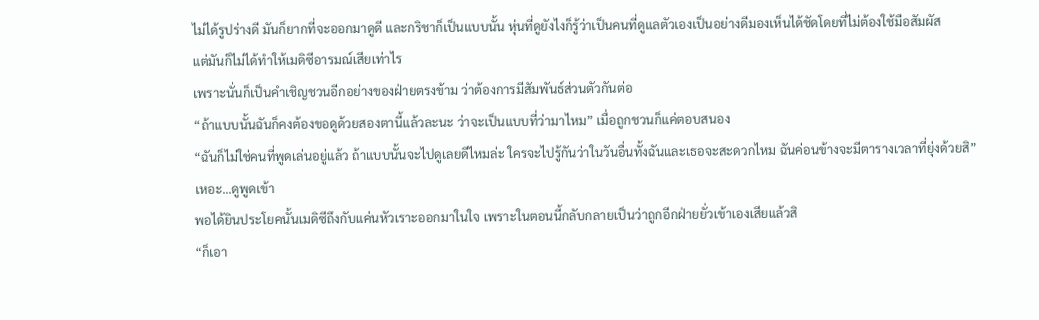ไม่ได้รูปร่างดี มันก็ยากที่จะออกมาดูดี และกริชาก็เป็นแบบนั้น หุ่นที่ดูยังไงก็รู้ว่าเป็นคนที่ดูแลตัวเองเป็นอย่างดีมองเห็นได้ชัดโดยที่ไม่ต้องใช้มือสัมผัส
แต่มันก็ไม่ได้ทำให้เมดิซีอารมณ์เสียเท่าไร
เพราะนั่นก็เป็นคำเชิญชวนอีกอย่างของฝ่ายตรงข้าม ว่าต้องการมีสัมพันธ์ส่วนตัวกันต่อ
“ถ้าแบบนั้นฉันก็คงต้องขอดูด้วยสองตานี้แล้วละนะ ว่าจะเป็นแบบที่ว่ามาไหม” เมื่อถูกชวนก็แค่ตอบสนอง
“ฉันก็ไม่ใช่คนที่พูดเล่นอยู่แล้ว ถ้าแบบนั้นจะไปดูเลยดีไหมล่ะ ใครจะไปรู้กันว่าในวันอื่นทั้งฉันและเธอจะสะดวกไหม ฉันค่อนข้างจะมีตารางเวลาที่ยุ่งด้วยสิ”
เหอะ...ดูพูดเข้า
พอได้ยินประโยคนั้นเมดิซีถึงกับแค่นหัวเราะออกมาในใจ เพราะในตอนนี้กลับกลายเป็นว่าถูกอีกฝ่ายยั่วเข้าเองเสียแล้วสิ
“ก็เอา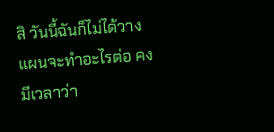สิ วันนี้ฉันก็ไม่ได้วางแผนจะทำอะไรต่อ คงมีเวลาว่า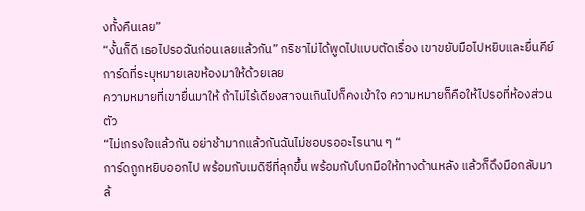งทั้งคืนเลย”
“งั้นก็ดี เธอไปรอฉันก่อนเลยแล้วกัน” กริชาไม่ได้พูดไปแบบตัดเรื่อง เขาขยับมือไปหยิบและยื่นคีย์การ์ดที่ระบุหมายเลขห้องมาให้ด้วยเลย
ความหมายที่เขายื่นมาให้ ถ้าไม่ไร้เดียงสาจนเกินไปก็คงเข้าใจ ความหมายก็คือให้ไปรอที่ห้องส่วนตัว
“ไม่เกรงใจแล้วกัน อย่าช้ามากแล้วกันฉันไม่ชอบรออะไรนาน ๆ “
การ์ดถูกหยิบออกไป พร้อมกับเมดิซีที่ลุกขึ้น พร้อมกับโบกมือให้ทางด้านหลัง แล้วก็ดึงมือกลับมาล้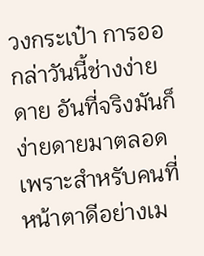วงกระเป๋า การออกล่าวันนี้ช่างง่ายดาย อันที่จริงมันก็ง่ายดายมาตลอด เพราะสำหรับคนที่หน้าตาดีอย่างเม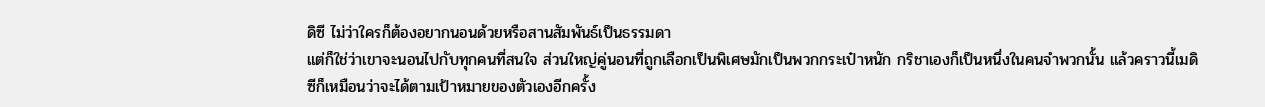ดิซี ไม่ว่าใครก็ต้องอยากนอนด้วยหรือสานสัมพันธ์เป็นธรรมดา
แต่ก็ใช่ว่าเขาจะนอนไปกับทุกคนที่สนใจ ส่วนใหญ่คู่นอนที่ถูกเลือกเป็นพิเศษมักเป็นพวกกระเป๋าหนัก กริชาเองก็เป็นหนึ่งในคนจำพวกนั้น แล้วคราวนี้เมดิซีก็เหมือนว่าจะได้ตามเป้าหมายของตัวเองอีกครั้ง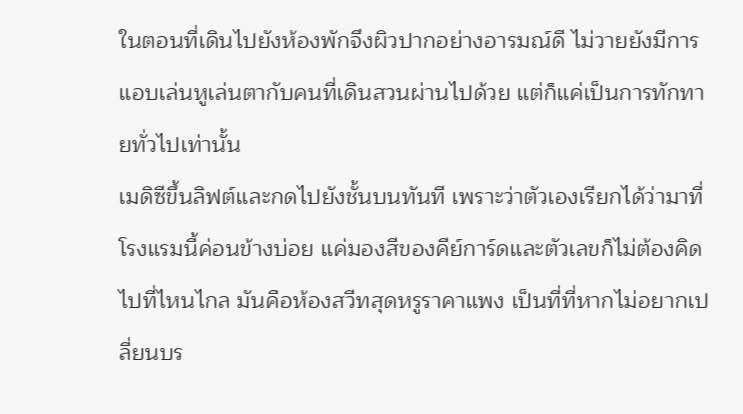ในตอนที่เดินไปยังห้องพักจึงผิวปากอย่างอารมณ์ดี ไม่วายยังมีการแอบเล่นหูเล่นตากับคนที่เดินสวนผ่านไปด้วย แต่ก็แค่เป็นการทักทายทั่วไปเท่านั้น
เมดิซีขึ้นลิฟต์และกดไปยังชั้นบนทันที เพราะว่าตัวเองเรียกได้ว่ามาที่โรงแรมนี้ค่อนข้างบ่อย แค่มองสีของคีย์การ์ดและตัวเลขก็ไม่ต้องคิดไปที่ไหนไกล มันคือห้องสวีทสุดหรูราคาแพง เป็นที่ที่หากไม่อยากเปลี่ยนบร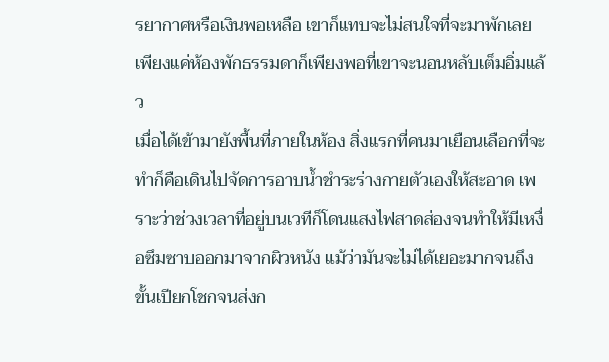รยากาศหรือเงินพอเหลือ เขาก็แทบจะไม่สนใจที่จะมาพักเลย เพียงแค่ห้องพักธรรมดาก็เพียงพอที่เขาจะนอนหลับเต็มอิ่มแล้ว
เมื่อได้เข้ามายังพื้นที่ภายในห้อง สิ่งแรกที่คนมาเยือนเลือกที่จะทำก็คือเดินไปจัดการอาบน้ำชำระร่างกายตัวเองให้สะอาด เพราะว่าช่วงเวลาที่อยู่บนเวทีก็โดนแสงไฟสาดส่องจนทำให้มีเหงื่อซึมซาบออกมาจากผิวหนัง แม้ว่ามันจะไม่ได้เยอะมากจนถึงขั้นเปียกโชกจนส่งก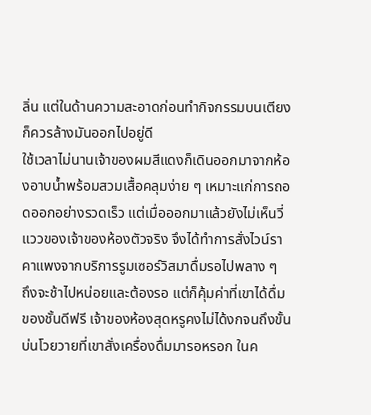ลิ่น แต่ในด้านความสะอาดก่อนทำกิจกรรมบนเตียงก็ควรล้างมันออกไปอยู่ดี
ใช้เวลาไม่นานเจ้าของผมสีแดงก็เดินออกมาจากห้องอาบน้ำพร้อมสวมเสื้อคลุมง่าย ๆ เหมาะแก่การถอดออกอย่างรวดเร็ว แต่เมื่อออกมาแล้วยังไม่เห็นวี่แววของเจ้าของห้องตัวจริง จึงได้ทำการสั่งไวน์ราคาแพงจากบริการรูมเซอร์วิสมาดื่มรอไปพลาง ๆ
ถึงจะช้าไปหน่อยและต้องรอ แต่ก็คุ้มค่าที่เขาได้ดื่มของชั้นดีฟรี เจ้าของห้องสุดหรูคงไม่ได้งกจนถึงขั้นบ่นโวยวายที่เขาสั่งเครื่องดื่มมารอหรอก ในค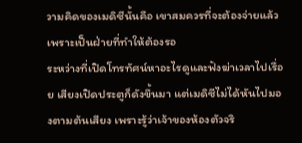วามคิดของเมดิซีนั้นคือ เขาสมควรที่จะต้องจ่ายแล้วเพราะเป็นฝ่ายที่ทำให้ต้องรอ
ระหว่างที่เปิดโทรทัศน์หาอะไรดูและฟังฆ่าเวลาไปเรื่อย เสียงเปิดประตูก็ดังขึ้นมา แต่เมดิซีไม่ได้หันไปมองตามต้นเสียง เพราะรู้ว่าเจ้าของห้องตัวจริ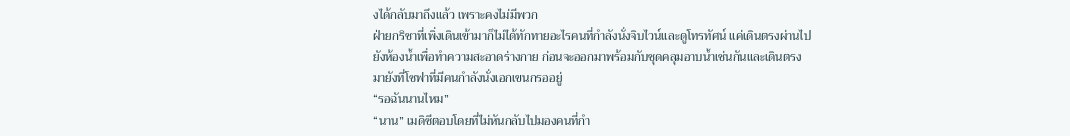งได้กลับมาถึงแล้ว เพราะคงไม่มีพวก
ฝ่ายกริชาที่เพิ่งเดินเข้ามาก็ไม่ได้ทักทายอะไรคนที่กำลังนั่งจิบไวน์และดูโทรทัศน์ แค่เดินตรงผ่านไปยังห้องน้ำเพื่อทำความสะอาดร่างกาย ก่อนจะออกมาพร้อมกับชุดคลุมอาบน้ำเช่นกันและเดินตรงมายังที่โซฟาที่มีคนกำลังนั่งเอกเขนกรออยู่
“รอฉันนานไหม”
“นาน” เมดิซีตอบโดยที่ไม่หันกลับไปมองคนที่กำ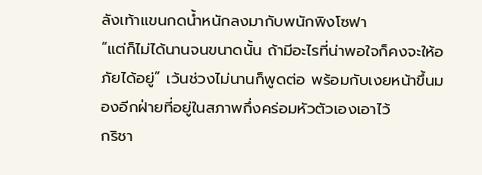ลังเท้าแขนกดน้ำหนักลงมากับพนักพิงโซฟา
“แต่ก็ไม่ได้นานจนขนาดนั้น ถ้ามีอะไรที่น่าพอใจก็คงจะให้อภัยได้อยู่” เว้นช่วงไม่นานก็พูดต่อ พร้อมกับเงยหน้าขึ้นมองอีกฝ่ายที่อยู่ในสภาพกึ่งคร่อมหัวตัวเองเอาไว้
กริชา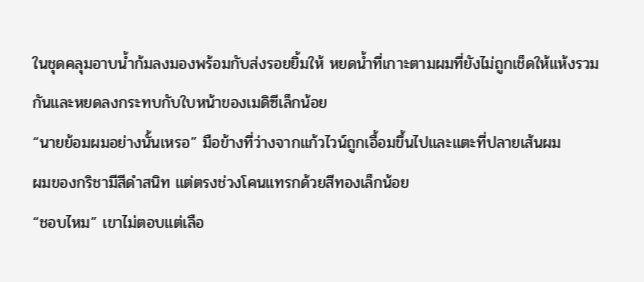ในชุดคลุมอาบน้ำก้มลงมองพร้อมกับส่งรอยยิ้มให้ หยดน้ำที่เกาะตามผมที่ยังไม่ถูกเช็ดให้แห้งรวมกันและหยดลงกระทบกับใบหน้าของเมดิซีเล็กน้อย
“นายย้อมผมอย่างนั้นเหรอ” มือข้างที่ว่างจากแก้วไวน์ถูกเอื้อมขึ้นไปและแตะที่ปลายเส้นผม
ผมของกริชามีสีดำสนิท แต่ตรงช่วงโคนแทรกด้วยสีทองเล็กน้อย
“ชอบไหม” เขาไม่ตอบแต่เลือ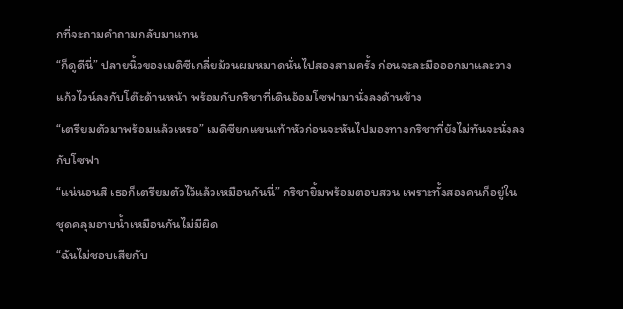กที่จะถามคำถามกลับมาแทน
“ก็ดูดีนี่” ปลายนิ้วของเมดิซีเกลี่ยม้วนผมหมาดนั่นไปสองสามครั้ง ก่อนจะละมือออกมาและวางแก้วไวน์ลงกับโต๊ะด้านหน้า พร้อมกับกริชาที่เดินอ้อมโซฟามานั่งลงด้านข้าง
“เตรียมตัวมาพร้อมแล้วเหรอ” เมดิซียกแขนเท้าหัวก่อนจะหันไปมองทางกริชาที่ยังไม่ทันจะนั่งลงกับโซฟา
“แน่นอนสิ เธอก็เตรียมตัวไว้แล้วเหมือนกันนี่” กริชายิ้มพร้อมตอบสวน เพราะทั้งสองคนก็อยู่ในชุดคลุมอาบน้ำเหมือนกันไม่มีผิด
“ฉันไม่ชอบเสียกับ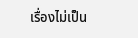เรื่องไม่เป็น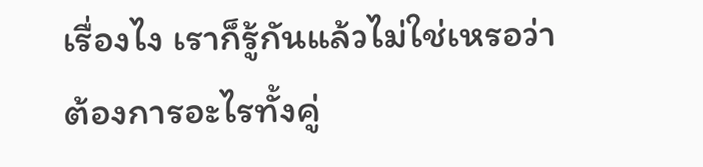เรื่องไง เราก็รู้กันแล้วไม่ใช่เหรอว่าต้องการอะไรทั้งคู่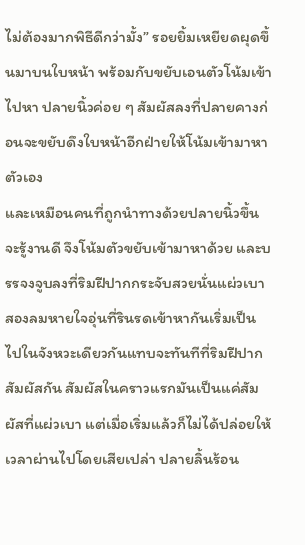ไม่ต้องมากพิธีดีกว่ามั้ง” รอยยิ้มเหยียดผุดขึ้นมาบนใบหน้า พร้อมกับขยับเอนตัวโน้มเข้าไปหา ปลายนิ้วค่อย ๆ สัมผัสลงที่ปลายคางก่อนจะขยับดึงใบหน้าอีกฝ่ายให้โน้มเข้ามาหาตัวเอง
และเหมือนคนที่ถูกนำทางด้วยปลายนิ้วขึ้นจะรู้งานดี จึงโน้มตัวขยับเข้ามาหาด้วย และบรรจงจูบลงที่ริมฝีปากกระจับสวยนั่นแผ่วเบา
สองลมหายใจอุ่นที่รินรดเข้าหากันเริ่มเป็นไปในจังหวะเดียวกันแทบจะทันทีที่ริมฝีปากสัมผัสกัน สัมผัสในคราวแรกมันเป็นแค่สัมผัสที่แผ่วเบา แต่เมื่อเริ่มแล้วก็ไม่ได้ปล่อยให้เวลาผ่านไปโดยเสียเปล่า ปลายลิ้นร้อน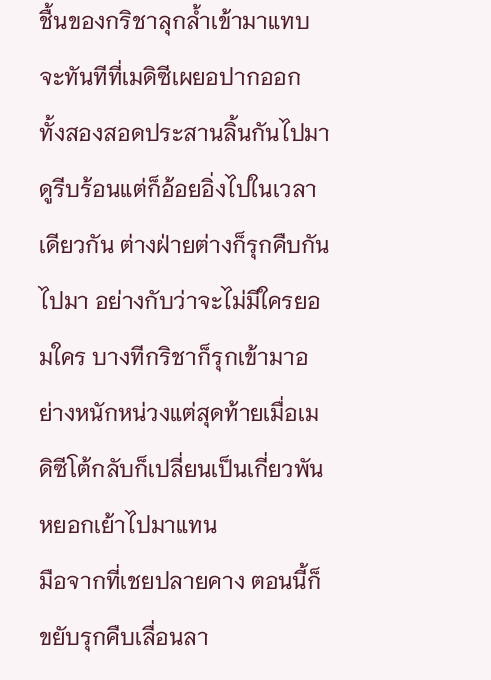ชื้นของกริชาลุกล้ำเข้ามาแทบจะทันทีที่เมดิซีเผยอปากออก
ทั้งสองสอดประสานลิ้นกันไปมา ดูรีบร้อนแต่ก็อ้อยอิ่งไปในเวลาเดียวกัน ต่างฝ่ายต่างก็รุกคืบกันไปมา อย่างกับว่าจะไม่มีใครยอมใคร บางทีกริชาก็รุกเข้ามาอย่างหนักหน่วงแต่สุดท้ายเมื่อเมดิซีโต้กลับก็เปลี่ยนเป็นเกี่ยวพันหยอกเย้าไปมาแทน
มือจากที่เชยปลายคาง ตอนนี้ก็ขยับรุกคืบเลื่อนลา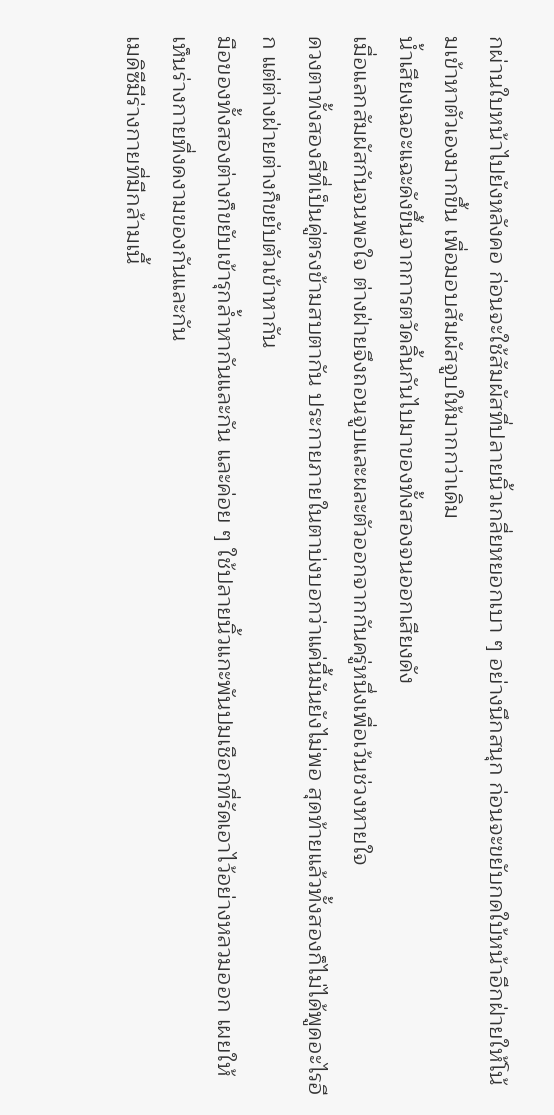กผ่านใบหน้าไปยังหลังคอ ก่อนจะใช้สัมผัสที่ปลายนิ้วเกลี่ยหยอกเบา ๆ อย่างนึกสนุก ก่อนจะขยับกดใบ้หน้าอีกฝ่ายให้โน้มเข้าหาตัวเองมากขึ้น เพื่อมอบสัมผัสจูบให้มากกว่าเดิม
น้ำเสียงเฉอะแฉะดังขึ้นจากการตวัดลิ้นกันไปมาของทั้งสองจนออกเสียงดัง
เมื่อแลกสัมผัสกันจนพอใจ ต่างฝ่ายจึงถอนจูบและผละตัวออกจากกันครู่หนึ่งเพื่อเว้นช่วงหายใจ
ดวงตาทั้งสองสีที่เป็นคู่ตรงข้ามสบตากัน ประกายภายในตาบ่งบอกว่าแค่นี้มันยังไม่พอ สุดท้ายแล้วทั้งสองก็ไม่ได้พูดอะไรอีก แต่ต่างฝ่ายต่างก็ขยับตัวเข้าหากัน
มือของทั้งสองต่างก็ขยับเข้ารุกล้ำหากันและกัน และค่อย ๆ ใช้ปลายนิ้วแกะพันปมเชือกที่รัดเอาไว้อย่างหลวมออก เผยให้เห็นร่างกายที่งดงามของกันและกัน
เมดิซีมีร่างกายที่มีกล้ามเนื้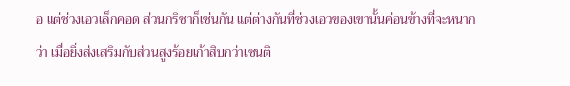อ แต่ช่วงเอวเล็กคอด ส่วนกริชาก็เช่นกัน แต่ต่างกันที่ช่วงเอวของเขานั้นค่อนข้างที่จะหนากว่า เมื่อยิ่งส่งเสริมกับส่วนสูงร้อยเก้าสิบกว่าเซนติ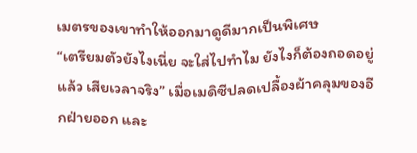เมตรของเขาทำให้ออกมาดูดีมากเป็นพิเศษ
“เตรียมตัวยังไงเนี่ย จะใส่ไปทำไม ยังไงก็ต้องถอดอยู่แล้ว เสียเวลาจริง” เมื่อเมดิซีปลดเปลื้องผ้าคลุมของอีกฝ่ายออก และ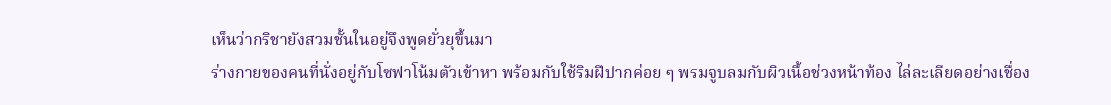เห็นว่ากริชายังสวมชั้นในอยู่จึงพูดยั่วยุขึ้นมา
ร่างกายของคนที่นั่งอยู่กับโซฟาโน้มตัวเข้าหา พร้อมกับใช้ริมฝีปากค่อย ๆ พรมจูบลมกับผิวเนื้อช่วงหน้าท้อง ไล่ละเลียดอย่างเชื่อง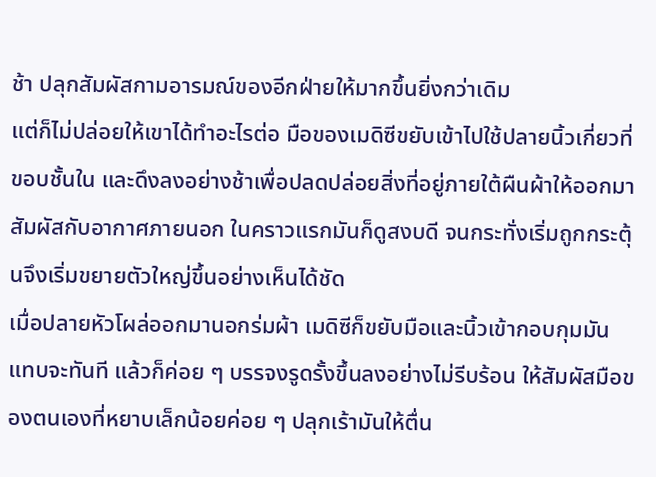ช้า ปลุกสัมผัสกามอารมณ์ของอีกฝ่ายให้มากขึ้นยิ่งกว่าเดิม
แต่ก็ไม่ปล่อยให้เขาได้ทำอะไรต่อ มือของเมดิซีขยับเข้าไปใช้ปลายนิ้วเกี่ยวที่ขอบชั้นใน และดึงลงอย่างช้าเพื่อปลดปล่อยสิ่งที่อยู่ภายใต้ผืนผ้าให้ออกมาสัมผัสกับอากาศภายนอก ในคราวแรกมันก็ดูสงบดี จนกระทั่งเริ่มถูกกระตุ้นจึงเริ่มขยายตัวใหญ่ขึ้นอย่างเห็นได้ชัด
เมื่อปลายหัวโผล่ออกมานอกร่มผ้า เมดิซีก็ขยับมือและนิ้วเข้ากอบกุมมันแทบจะทันที แล้วก็ค่อย ๆ บรรจงรูดรั้งขึ้นลงอย่างไม่รีบร้อน ให้สัมผัสมือของตนเองที่หยาบเล็กน้อยค่อย ๆ ปลุกเร้ามันให้ตื่น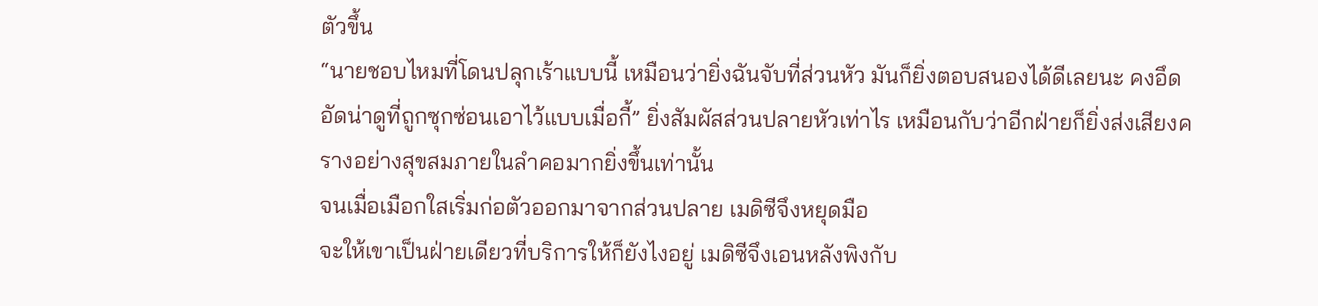ตัวขึ้น
“นายชอบไหมที่โดนปลุกเร้าแบบนี้ เหมือนว่ายิ่งฉันจับที่ส่วนหัว มันก็ยิ่งตอบสนองได้ดีเลยนะ คงอึดอัดน่าดูที่ถูกซุกซ่อนเอาไว้แบบเมื่อกี้” ยิ่งสัมผัสส่วนปลายหัวเท่าไร เหมือนกับว่าอีกฝ่ายก็ยิ่งส่งเสียงครางอย่างสุขสมภายในลำคอมากยิ่งขึ้นเท่านั้น
จนเมื่อเมือกใสเริ่มก่อตัวออกมาจากส่วนปลาย เมดิซีจึงหยุดมือ
จะให้เขาเป็นฝ่ายเดียวที่บริการให้ก็ยังไงอยู่ เมดิซีจึงเอนหลังพิงกับ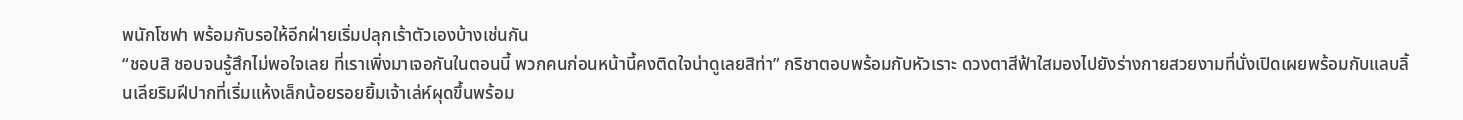พนักโซฟา พร้อมกับรอให้อีกฝ่ายเริ่มปลุกเร้าตัวเองบ้างเช่นกัน
“ชอบสิ ชอบจนรู้สึกไม่พอใจเลย ที่เราเพิ่งมาเจอกันในตอนนี้ พวกคนก่อนหน้านี้คงติดใจน่าดูเลยสิท่า” กริชาตอบพร้อมกับหัวเราะ ดวงตาสีฟ้าใสมองไปยังร่างกายสวยงามที่นั่งเปิดเผยพร้อมกับแลบลิ้นเลียริมฝีปากที่เริ่มแห้งเล็กน้อยรอยยิ้มเจ้าเล่ห์ผุดขึ้นพร้อม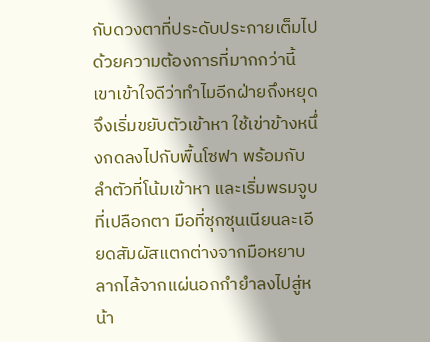กับดวงตาที่ประดับประกายเต็มไปด้วยความต้องการที่มากกว่านี้
เขาเข้าใจดีว่าทำไมอีกฝ่ายถึงหยุด
จึงเริ่มขยับตัวเข้าหา ใช้เข่าข้างหนึ่งกดลงไปกับพื้นโซฟา พร้อมกับลำตัวที่โน้มเข้าหา และเริ่มพรมจูบที่เปลือกตา มือที่ซุกซุนเนียนละเอียดสัมผัสแตกต่างจากมือหยาบลากไล้จากแผ่นอกกำยำลงไปสู่หน้า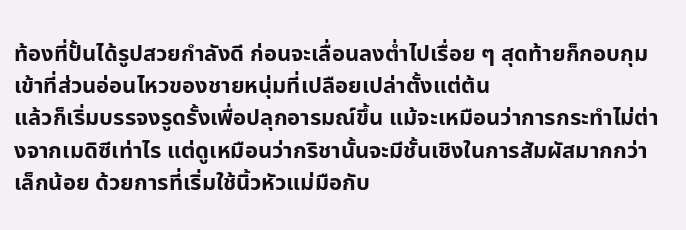ท้องที่ปั้นได้รูปสวยกำลังดี ก่อนจะเลื่อนลงต่ำไปเรื่อย ๆ สุดท้ายก็กอบกุมเข้าที่ส่วนอ่อนไหวของชายหนุ่มที่เปลือยเปล่าตั้งแต่ต้น
แล้วก็เริ่มบรรจงรูดรั้งเพื่อปลุกอารมณ์ขึ้น แม้จะเหมือนว่าการกระทำไม่ต่างจากเมดิซีเท่าไร แต่ดูเหมือนว่ากริชานั้นจะมีชั้นเชิงในการสัมผัสมากกว่าเล็กน้อย ด้วยการที่เริ่มใช้นิ้วหัวแม่มือกับ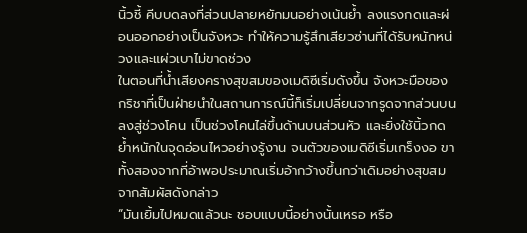นิ้วชี้ คีบบดลงที่ส่วนปลายหยักมนอย่างเน้นย้ำ ลงแรงกดและผ่อนออกอย่างเป็นจังหวะ ทำให้ความรู้สึกเสียวซ่านที่ได้รับหนักหน่วงและแผ่วเบาไม่ขาดช่วง
ในตอนที่น้ำเสียงครางสุขสมของเมดิซีเริ่มดังขึ้น จังหวะมือของกริชาที่เป็นฝ่ายนำในสถานการณ์นี้ก็เริ่มเปลี่ยนจากรูดจากส่วนบนลงสู่ช่วงโคน เป็นช่วงโคนไล่ขึ้นด้านบนส่วนหัว และยิ่งใช้นิ้วกดย้ำหนักในจุดอ่อนไหวอย่างรู้งาน จนตัวของเมดิซีเริ่มเกร็งงอ ขาทั้งสองจากที่อ้าพอประมาณเริ่มอ้ากว้างขึ้นกว่าเดิมอย่างสุขสมจากสัมผัสดังกล่าว
“มันเยิ้มไปหมดแล้วนะ ชอบแบบนี้อย่างนั้นเหรอ หรือ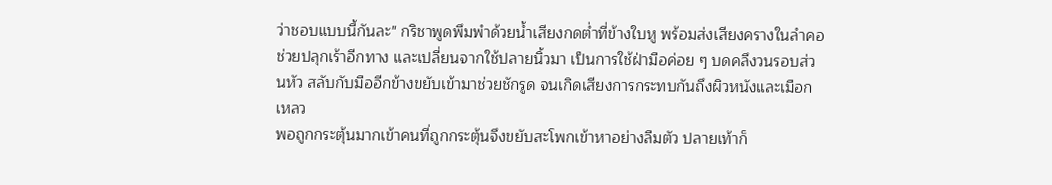ว่าชอบแบบนี้กันละ" กริชาพูดพึมพำด้วยน้ำเสียงกดต่ำที่ข้างใบหู พร้อมส่งเสียงครางในลำคอช่วยปลุกเร้าอีกทาง และเปลี่ยนจากใช้ปลายนิ้วมา เป็นการใช้ฝ่ามือค่อย ๆ บดคลึงวนรอบส่วนหัว สลับกับมืออีกข้างขยับเข้ามาช่วยชักรูด จนเกิดเสียงการกระทบกันถึงผิวหนังและเมือกเหลว
พอถูกกระตุ้นมากเข้าคนที่ถูกกระตุ้นจึงขยับสะโพกเข้าหาอย่างลืมตัว ปลายเท้าก็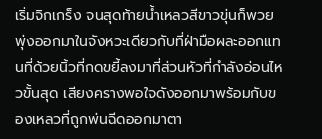เริ่มจิกเกร็ง จนสุดท้ายน้ำเหลวสีขาวขุ่นก็พวยพุ่งออกมาในจังหวะเดียวกับที่ฝ่ามือผละออกแทนที่ด้วยนิ้วที่กดขยี้ลงมาที่ส่วนหัวที่กำลังอ่อนไหวขั้นสุด เสียงครางพอใจดังออกมาพร้อมกับของเหลวที่ถูกพ่นฉีดออกมาตา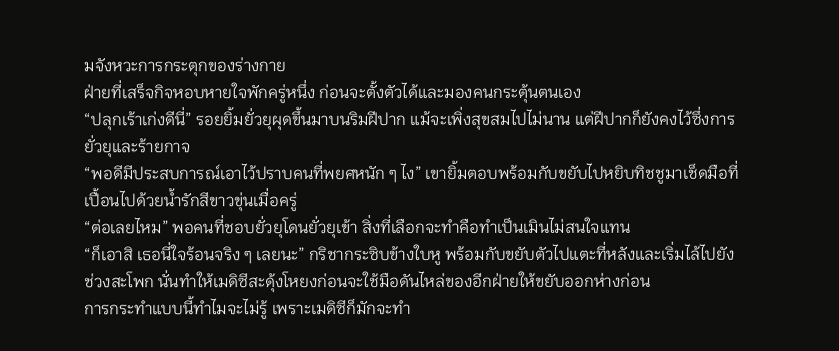มจังหวะการกระตุกของร่างกาย
ฝ่ายที่เสร็จกิจหอบหายใจพักครู่หนึ่ง ก่อนจะตั้งตัวได้และมองคนกระตุ้นตนเอง
“ปลุกเร้าเก่งดีนี่” รอยยิ้มยั่วยุผุดขึ้นมาบนริมฝีปาก แม้จะเพิ่งสุขสมไปไม่นาน แต่ฝีปากก็ยังคงไว้ซึ่งการยั่วยุและร้ายกาจ
“พอดีมีประสบการณ์เอาไว้ปราบคนที่พยศหนัก ๆ ไง” เขายิ้มตอบพร้อมกับขยับไปหยิบทิชชูมาเช็ดมือที่เปื้อนไปด้วยน้ำรักสีขาวขุ่นเมื่อครู่
“ต่อเลยไหม” พอคนที่ชอบยั่วยุโดนยั่วยุเข้า สิ่งที่เลือกจะทำคือทำเป็นเมินไม่สนใจแทน
“ก็เอาสิ เธอนี่ใจร้อนจริง ๆ เลยนะ” กริชากระซิบข้างใบหู พร้อมกับขยับตัวไปแตะที่หลังและเริ่มไล้ไปยังช่วงสะโพก นั่นทำให้เมดิซีสะดุ้งโหยงก่อนจะใช้มือดันไหล่ของอีกฝ่ายให้ขยับออกห่างก่อน
การกระทำแบบนี้ทำไมจะไม่รู้ เพราะเมดิซีก็มักจะทำ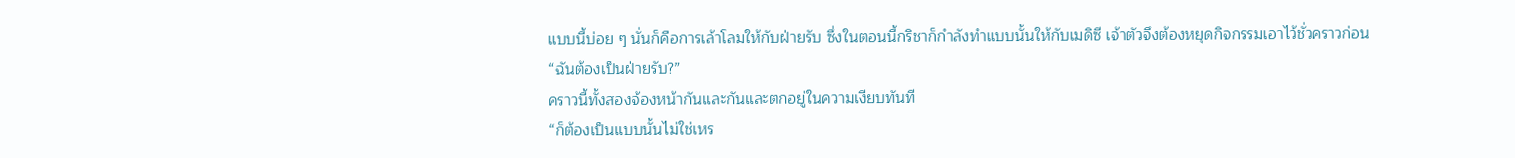แบบนี้บ่อย ๆ นั่นก็คือการเล้าโลมให้กับฝ่ายรับ ซึ่งในตอนนี้กริชาก็กำลังทำแบบนั้นให้กับเมดิซี เจ้าตัวจึงต้องหยุดกิจกรรมเอาไว้ชั่วคราวก่อน
“ฉันต้องเป็นฝ่ายรับ?”
คราวนี้ทั้งสองจ้องหน้ากันและกันและตกอยู่ในความเงียบทันที
“ก็ต้องเป็นแบบนั้นไม่ใช่เหร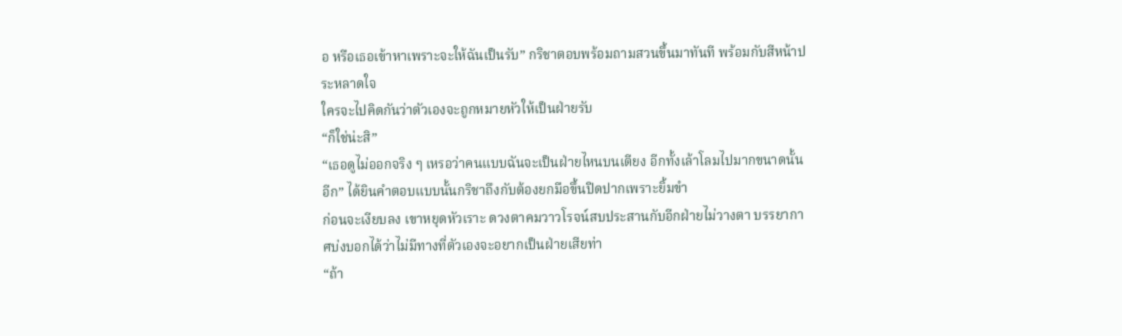อ หรือเธอเข้าหาเพราะจะให้ฉันเป็นรับ” กริชาตอบพร้อมถามสวนขึ้นมาทันที พร้อมกับสีหน้าประหลาดใจ
ใครจะไปคิดกันว่าตัวเองจะถูกหมายหัวให้เป็นฝ่ายรับ
“ก็ใช่น่ะสิ”
“เธอดูไม่ออกจริง ๆ เหรอว่าคนแบบฉันจะเป็นฝ่ายไหนบนเตียง อีกทั้งเล้าโลมไปมากขนาดนั้นอีก” ได้ยินคำตอบแบบนั้นกริชาถึงกับต้องยกมือขึ้นปิดปากเพราะยิ้มขำ
ก่อนจะเงียบลง เขาหยุดหัวเราะ ดวงตาคมวาวโรจน์สบประสานกับอีกฝ่ายไม่วางตา บรรยากาศบ่งบอกได้ว่าไม่มีทางที่ตัวเองจะอยากเป็นฝ่ายเสียท่า
“ถ้า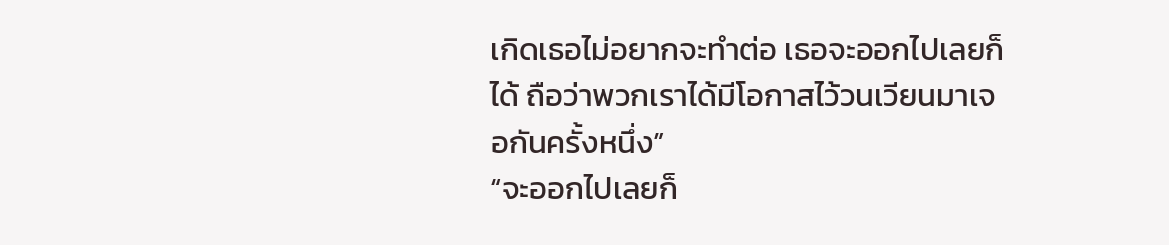เกิดเธอไม่อยากจะทำต่อ เธอจะออกไปเลยก็ได้ ถือว่าพวกเราได้มีโอกาสไว้วนเวียนมาเจอกันครั้งหนึ่ง”
“จะออกไปเลยก็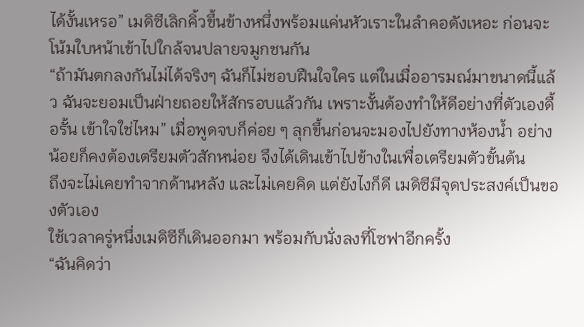ได้งั้นเหรอ” เมดิซีเลิกคิ้วขึ้นข้างหนึ่งพร้อมแค่นหัวเราะในลำคอดังเหอะ ก่อนจะโน้มใบหน้าเข้าไปใกล้จนปลายจมูกชนกัน
“ถ้ามันตกลงกันไม่ได้จริงๆ ฉันก็ไม่ชอบฝืนใจใคร แต่ในเมื่ออารมณ์มาขนาดนี้แล้ว ฉันจะยอมเป็นฝ่ายถอยให้สักรอบแล้วกัน เพราะงั้นต้องทำให้ดีอย่างที่ตัวเองดื้อรั้น เข้าใจใช่ไหม” เมื่อพูดจบก็ค่อย ๆ ลุกขึ้นก่อนจะมองไปยังทางห้องน้ำ อย่างน้อยก็คงต้องเตรียมตัวสักหน่อย จึงได้เดินเข้าไปข้างในเพื่อเตรียมตัวขั้นต้น
ถึงจะไม่เคยทำจากด้านหลัง และไม่เคยคิด แต่ยังไงก็ดี เมดิซีมีจุดประสงค์เป็นของตัวเอง
ใช้เวลาครู่หนึ่งเมดิซีก็เดินออกมา พร้อมกับนั่งลงที่โซฟาอีกครั้ง
“ฉันคิดว่า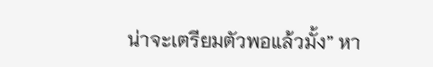น่าจะเตรียมตัวพอแล้วมั้ง” หา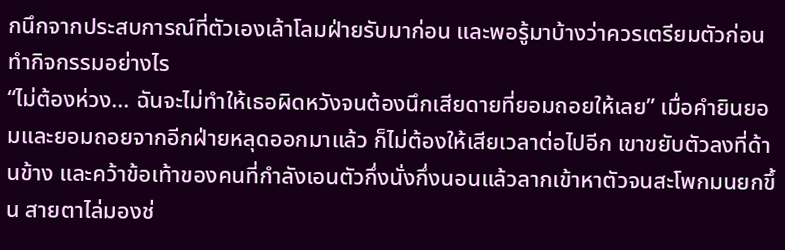กนึกจากประสบการณ์ที่ตัวเองเล้าโลมฝ่ายรับมาก่อน และพอรู้มาบ้างว่าควรเตรียมตัวก่อนทำกิจกรรมอย่างไร
“ไม่ต้องห่วง... ฉันจะไม่ทำให้เธอผิดหวังจนต้องนึกเสียดายที่ยอมถอยให้เลย” เมื่อคำยินยอมและยอมถอยจากอีกฝ่ายหลุดออกมาแล้ว ก็ไม่ต้องให้เสียเวลาต่อไปอีก เขาขยับตัวลงที่ด้านข้าง และคว้าข้อเท้าของคนที่กำลังเอนตัวกึ่งนั่งกึ่งนอนแล้วลากเข้าหาตัวจนสะโพกมนยกขึ้น สายตาไล่มองช่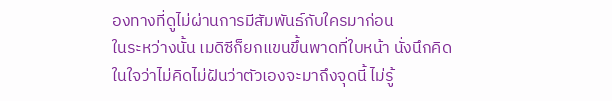องทางที่ดูไม่ผ่านการมีสัมพันธ์กับใครมาก่อน
ในระหว่างนั้น เมดิซีก็ยกแขนขึ้นพาดที่ใบหน้า นั่งนึกคิดในใจว่าไม่คิดไม่ฝันว่าตัวเองจะมาถึงจุดนี้ ไม่รู้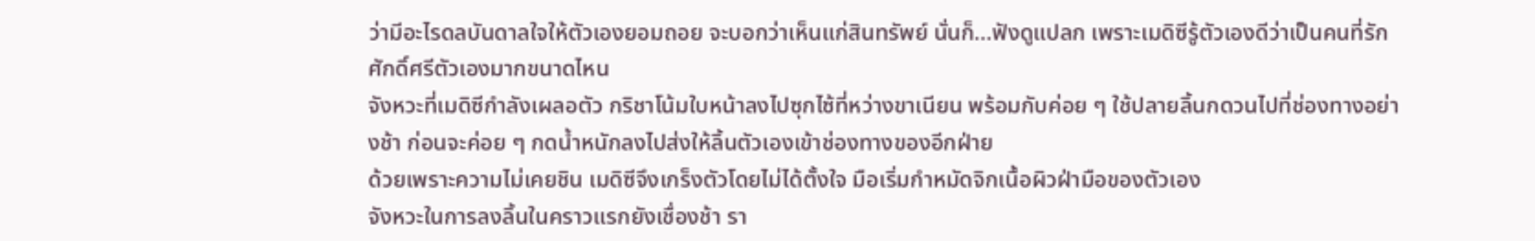ว่ามีอะไรดลบันดาลใจให้ตัวเองยอมถอย จะบอกว่าเห็นแก่สินทรัพย์ นั่นก็...ฟังดูแปลก เพราะเมดิซีรู้ตัวเองดีว่าเป็นคนที่รักศักดิ์ศรีตัวเองมากขนาดไหน
จังหวะที่เมดิซีกำลังเผลอตัว กริชาโน้มใบหน้าลงไปซุกไซ้ที่หว่างขาเนียน พร้อมกับค่อย ๆ ใช้ปลายลิ้นกดวนไปที่ช่องทางอย่างช้า ก่อนจะค่อย ๆ กดน้ำหนักลงไปส่งให้ลิ้นตัวเองเข้าช่องทางของอีกฝ่าย
ด้วยเพราะความไม่เคยชิน เมดิซีจึงเกร็งตัวโดยไม่ได้ตั้งใจ มือเริ่มกำหมัดจิกเนื้อผิวฝ่ามือของตัวเอง
จังหวะในการลงลิ้นในคราวแรกยังเชื่องช้า รา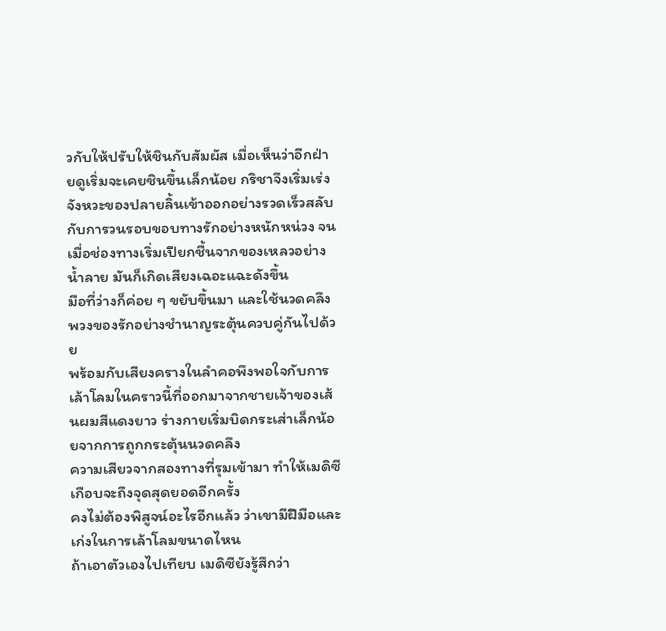วกับให้ปรับให้ชินกับสัมผัส เมื่อเห็นว่าอีกฝ่ายดูเริ่มจะเคยชินขึ้นเล็กน้อย กริชาจึงเริ่มเร่งจังหวะของปลายลิ้นเข้าออกอย่างรวดเร็วสลับกับการวนรอบขอบทางรักอย่างหนักหน่วง จนเมื่อช่องทางเริ่มเปียกชื้นจากของเหลวอย่างน้ำลาย มันก็เกิดเสียงเฉอะแฉะดังขึ้น
มือที่ว่างก็ค่อย ๆ ขยับขึ้นมา และใช้นวดคลึงพวงของรักอย่างชำนาญระตุ้นควบคู่กันไปด้วย
พร้อมกับเสียงครางในลำคอพึงพอใจกับการเล้าโลมในคราวนี้ที่ออกมาจากชายเจ้าของเส้นผมสีแดงยาว ร่างกายเริ่มบิดกระเส่าเล็กน้อยจากการถูกกระตุ้นนวดคลึง
ความเสียวจากสองทางที่รุมเข้ามา ทำให้เมดิซีเกือบจะถึงจุดสุดยอดอีกครั้ง
คงไม่ต้องพิสูจน์อะไรอีกแล้ว ว่าเขามีฝีมือและเก่งในการเล้าโลมขนาดไหน
ถ้าเอาตัวเองไปเทียบ เมดิซียังรู้สึกว่า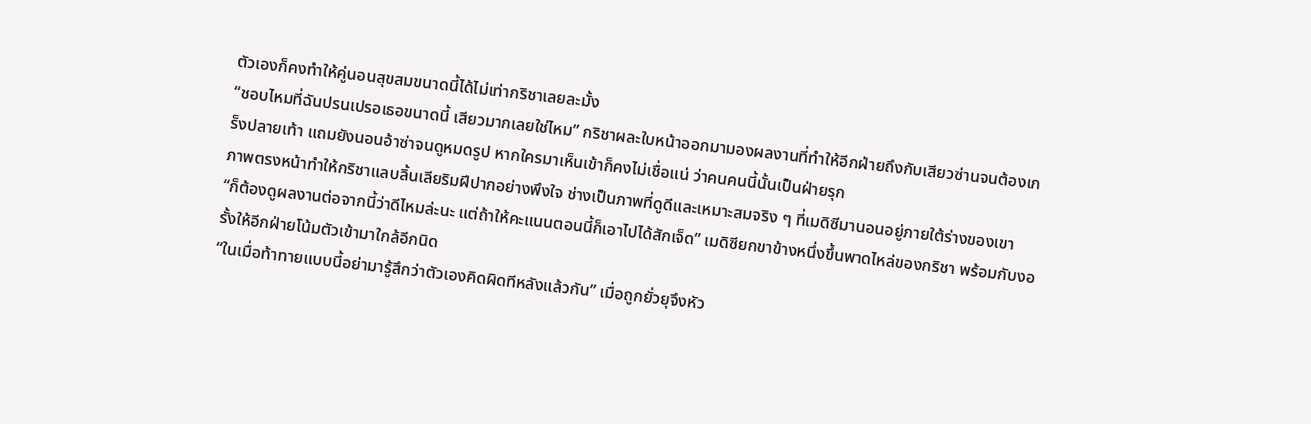ตัวเองก็คงทำให้คู่นอนสุขสมขนาดนี้ได้ไม่เท่ากริชาเลยละมั้ง
“ชอบไหมที่ฉันปรนเปรอเธอขนาดนี้ เสียวมากเลยใช่ไหม” กริชาผละใบหน้าออกมามองผลงานที่ทำให้อีกฝ่ายถึงกับเสียวซ่านจนต้องเกร็งปลายเท้า แถมยังนอนอ้าซ่าจนดูหมดรูป หากใครมาเห็นเข้าก็คงไม่เชื่อแน่ ว่าคนคนนี้นั้นเป็นฝ่ายรุก
ภาพตรงหน้าทำให้กริชาแลบลิ้นเลียริมฝีปากอย่างพึงใจ ช่างเป็นภาพที่ดูดีและเหมาะสมจริง ๆ ที่เมดิซีมานอนอยู่ภายใต้ร่างของเขา
“ก็ต้องดูผลงานต่อจากนี้ว่าดีไหมล่ะนะ แต่ถ้าให้คะแนนตอนนี้ก็เอาไปได้สักเจ็ด” เมดิซียกขาข้างหนึ่งขึ้นพาดไหล่ของกริชา พร้อมกับงอรั้งให้อีกฝ่ายโน้มตัวเข้ามาใกล้อีกนิด
“ในเมื่อท้าทายแบบนี้อย่ามารู้สึกว่าตัวเองคิดผิดทีหลังแล้วกัน” เมื่อถูกยั่วยุจึงหัว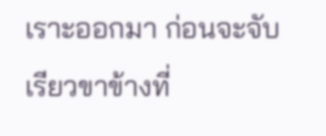เราะออกมา ก่อนจะจับเรียวขาข้างที่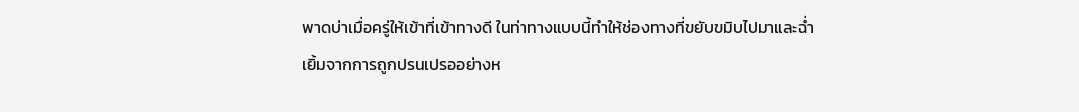พาดบ่าเมื่อครู่ให้เข้าที่เข้าทางดี ในท่าทางแบบนี้ทำให้ช่องทางที่ขยับขมิบไปมาและฉ่ำเยิ้มจากการถูกปรนเปรออย่างห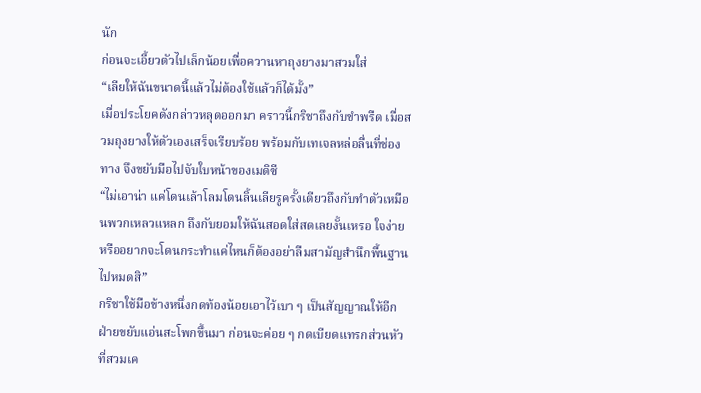นัก
ก่อนจะเอี้ยวตัวไปเล็กน้อยเพื่อควานหาถุงยางมาสวมใส่
“เลียให้ฉันขนาดนี้แล้วไม่ต้องใช้แล้วก็ได้มั้ง”
เมื่อประโยคดังกล่าวหลุดออกมา คราวนี้กริชาถึงกับขำพรืด เมื่อสวมถุงยางให้ตัวเองเสร็จเรียบร้อย พร้อมกับเทเจลหล่อลื่นที่ช่องทาง จึงขยับมือไปจับใบหน้าของเมดิซี
“ไม่เอาน่า แค่โดนเล้าโลมโดนลิ้นเลียรูครั้งเดียวถึงกับทำตัวเหมือนพวกเหลวแหลก ถึงกับยอมให้ฉันสอดใส่สดเลยงั้นเหรอ ใจง่ายหรืออยากจะโดนกระทำแค่ไหนก็ต้องอย่าลืมสามัญสำนึกพื้นฐานไปหมดสิ”
กริชาใช้มือข้างหนึ่งกดท้องน้อยเอาไว้เบา ๆ เป็นสัญญาณให้อีกฝ่ายขยับแอ่นสะโพกขึ้นมา ก่อนจะค่อย ๆ กดเบียดแทรกส่วนหัวที่สวมเค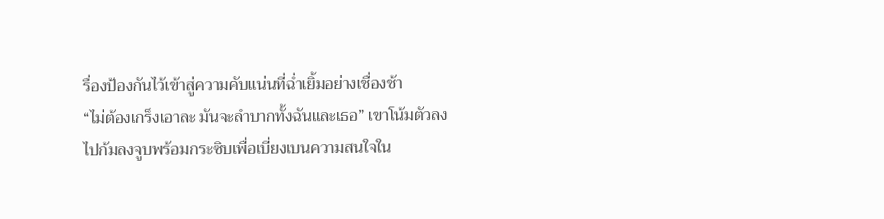รื่องป้องกันไว้เข้าสู่ความคับแน่นที่ฉ่ำเยิ้มอย่างเชื่องช้า
“ไม่ต้องเกร็งเอาละ มันจะลำบากทั้งฉันและเธอ” เขาโน้มตัวลงไปก้มลงจูบพร้อมกระซิบเพื่อเบี่ยงเบนความสนใจใน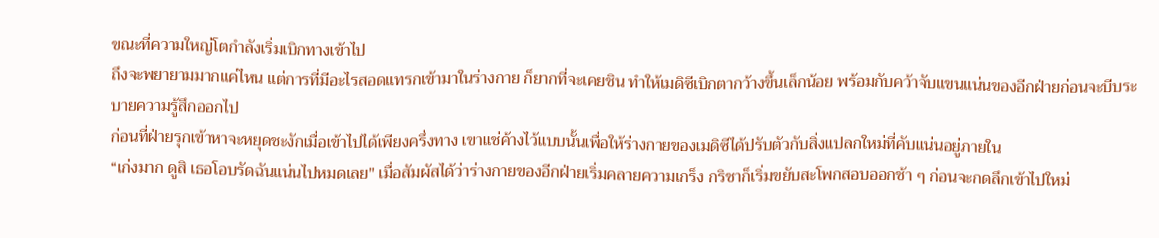ขณะที่ความใหญ่โตกำลังเริ่มเบิกทางเข้าไป
ถึงจะพยายามมากแค่ไหน แต่การที่มีอะไรสอดแทรกเข้ามาในร่างกาย ก็ยากที่จะเคยชิน ทำให้เมดิซีเบิกตากว้างขึ้นเล็กน้อย พร้อมกับคว้าจับแขนแน่นของอีกฝ่ายก่อนจะบีบระบายความรู้สึกออกไป
ก่อนที่ฝ่ายรุกเข้าหาจะหยุดชะงักเมื่อเข้าไปได้เพียงครึ่งทาง เขาแช่ค้างไว้แบบนั้นเพื่อให้ร่างกายของเมดิซีได้ปรับตัวกับสิ่งแปลกใหม่ที่คับแน่นอยู่ภายใน
“เก่งมาก ดูสิ เธอโอบรัดฉันแน่นไปหมดเลย" เมื่อสัมผัสได้ว่าร่างกายของอีกฝ่ายเริ่มคลายความเกร็ง กริชาก็เริ่มขยับสะโพกสอบออกช้า ๆ ก่อนจะกดลึกเข้าไปใหม่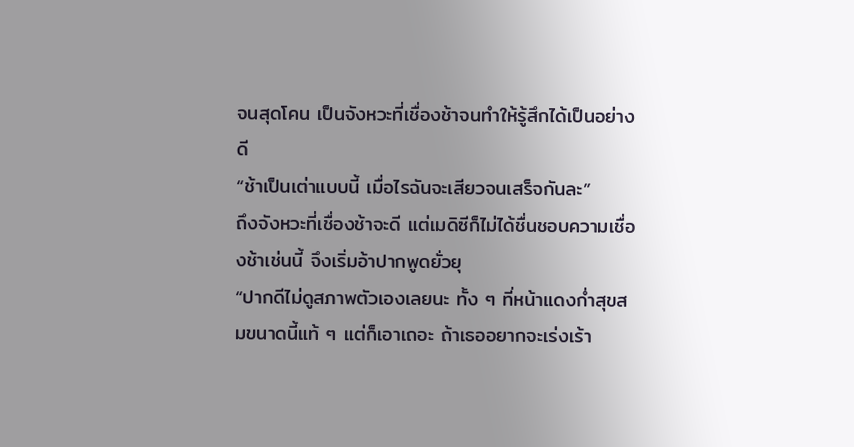จนสุดโคน เป็นจังหวะที่เชื่องช้าจนทำให้รู้สึกได้เป็นอย่างดี
“ช้าเป็นเต่าแบบนี้ เมื่อไรฉันจะเสียวจนเสร็จกันละ”
ถึงจังหวะที่เชื่องช้าจะดี แต่เมดิซีก็ไม่ได้ชื่นชอบความเชื่องช้าเช่นนี้ จึงเริ่มอ้าปากพูดยั่วยุ
“ปากดีไม่ดูสภาพตัวเองเลยนะ ทั้ง ๆ ที่หน้าแดงก่ำสุขสมขนาดนี้แท้ ๆ แต่ก็เอาเถอะ ถ้าเธออยากจะเร่งเร้า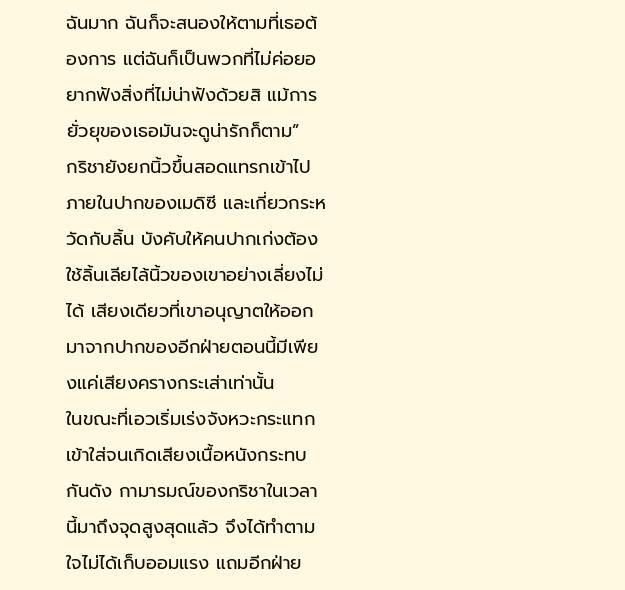ฉันมาก ฉันก็จะสนองให้ตามที่เธอต้องการ แต่ฉันก็เป็นพวกที่ไม่ค่อยอยากฟังสิ่งที่ไม่น่าฟังด้วยสิ แม้การยั่วยุของเธอมันจะดูน่ารักก็ตาม”
กริชายังยกนิ้วขึ้นสอดแทรกเข้าไปภายในปากของเมดิซี และเกี่ยวกระหวัดกับลิ้น บังคับให้คนปากเก่งต้องใช้ลิ้นเลียไล้นิ้วของเขาอย่างเลี่ยงไม่ได้ เสียงเดียวที่เขาอนุญาตให้ออกมาจากปากของอีกฝ่ายตอนนี้มีเพียงแค่เสียงครางกระเส่าเท่านั้น
ในขณะที่เอวเริ่มเร่งจังหวะกระแทกเข้าใส่จนเกิดเสียงเนื้อหนังกระทบกันดัง กามารมณ์ของกริชาในเวลานี้มาถึงจุดสูงสุดแล้ว จึงได้ทำตามใจไม่ได้เก็บออมแรง แถมอีกฝ่าย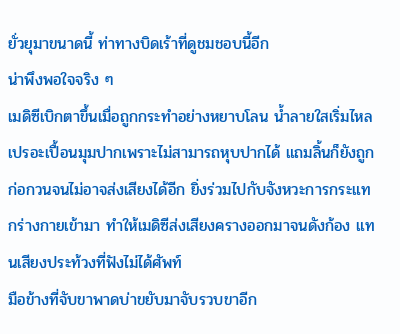ยั่วยุมาขนาดนี้ ท่าทางบิดเร้าที่ดูชมชอบนี้อีก
น่าพึงพอใจจริง ๆ
เมดิซีเบิกตาขึ้นเมื่อถูกกระทำอย่างหยาบโลน น้ำลายใสเริ่มไหลเปรอะเปื้อนมุมปากเพราะไม่สามารถหุบปากได้ แถมลิ้นก็ยังถูกก่อกวนจนไม่อาจส่งเสียงได้อีก ยิ่งร่วมไปกับจังหวะการกระแทกร่างกายเข้ามา ทำให้เมดิซีส่งเสียงครางออกมาจนดังก้อง แทนเสียงประท้วงที่ฟังไม่ได้ศัพท์
มือข้างที่จับขาพาดบ่าขยับมาจับรวบขาอีก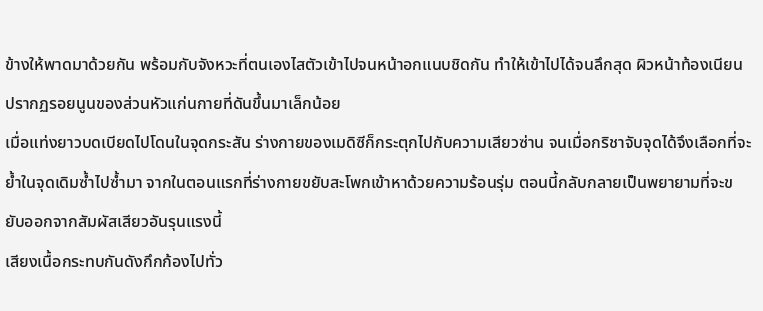ข้างให้พาดมาด้วยกัน พร้อมกับจังหวะที่ตนเองไสตัวเข้าไปจนหน้าอกแนบชิดกัน ทำให้เข้าไปได้จนลึกสุด ผิวหน้าท้องเนียนปรากฏรอยนูนของส่วนหัวแก่นกายที่ดันขึ้นมาเล็กน้อย
เมื่อแท่งยาวบดเบียดไปโดนในจุดกระสัน ร่างกายของเมดิซีก็กระตุกไปกับความเสียวซ่าน จนเมื่อกริชาจับจุดได้จึงเลือกที่จะย้ำในจุดเดิมซ้ำไปซ้ำมา จากในตอนแรกที่ร่างกายขยับสะโพกเข้าหาด้วยความร้อนรุ่ม ตอนนี้กลับกลายเป็นพยายามที่จะขยับออกจากสัมผัสเสียวอันรุนแรงนี้
เสียงเนื้อกระทบกันดังกึกก้องไปทั่ว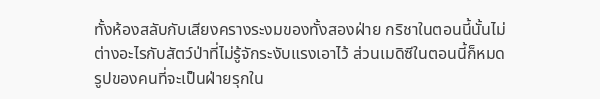ทั้งห้องสลับกับเสียงครางระงมของทั้งสองฝ่าย กริชาในตอนนี้นั้นไม่ต่างอะไรกับสัตว์ป่าที่ไม่รู้จักระงับแรงเอาไว้ ส่วนเมดิซีในตอนนี้ก็หมดรูปของคนที่จะเป็นฝ่ายรุกใน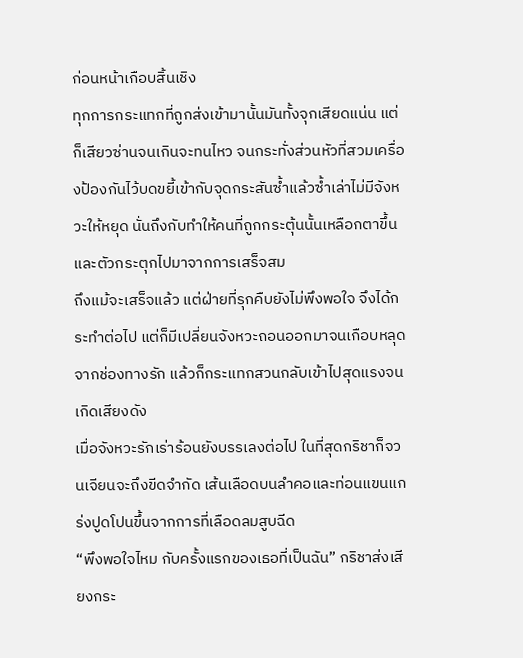ก่อนหน้าเกือบสิ้นเชิง
ทุกการกระแทกที่ถูกส่งเข้ามานั้นมันทั้งจุกเสียดแน่น แต่ก็เสียวซ่านจนเกินจะทนไหว จนกระทั่งส่วนหัวที่สวมเครื่องป้องกันไว้บดขยี้เข้ากับจุดกระสันซ้ำแล้วซ้ำเล่าไม่มีจังหวะให้หยุด นั่นถึงกับทำให้คนที่ถูกกระตุ้นนั้นเหลือกตาขึ้นและตัวกระตุกไปมาจากการเสร็จสม
ถึงแม้จะเสร็จแล้ว แต่ฝ่ายที่รุกคืบยังไม่พึงพอใจ จึงได้กระทำต่อไป แต่ก็มีเปลี่ยนจังหวะถอนออกมาจนเกือบหลุด จากช่องทางรัก แล้วก็กระแทกสวนกลับเข้าไปสุดแรงจนเกิดเสียงดัง
เมื่อจังหวะรักเร่าร้อนยังบรรเลงต่อไป ในที่สุดกริชาก็จวนเจียนจะถึงขีดจำกัด เส้นเลือดบนลำคอและท่อนแขนแกร่งปูดโปนขึ้นจากการที่เลือดลมสูบฉีด
“พึงพอใจไหม กับครั้งแรกของเธอที่เป็นฉัน” กริชาส่งเสียงกระ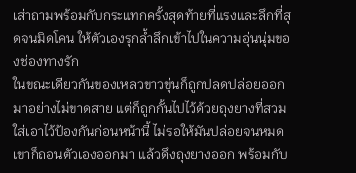เส่าถามพร้อมกับกระแทกครั้งสุดท้ายที่แรงและลึกที่สุดจนมิดโคน ให้ตัวเองรุกล้ำลึกเข้าไปในความอุ่นนุ่มของช่องทางรัก
ในขณะเดียวกันของเหลวขาวขุ่นก็ถูกปลดปล่อยออกมาอย่างไม่ขาดสาย แต่ก็ถูกกั้นไปไว้ด้วยถุงยางที่สวมใส่เอาไว้ป้องกันก่อนหน้านี้ ไม่รอให้มันปล่อยจนหมดเขาก็ถอนตัวเองออกมา แล้วดึงถุงยางออก พร้อมกับ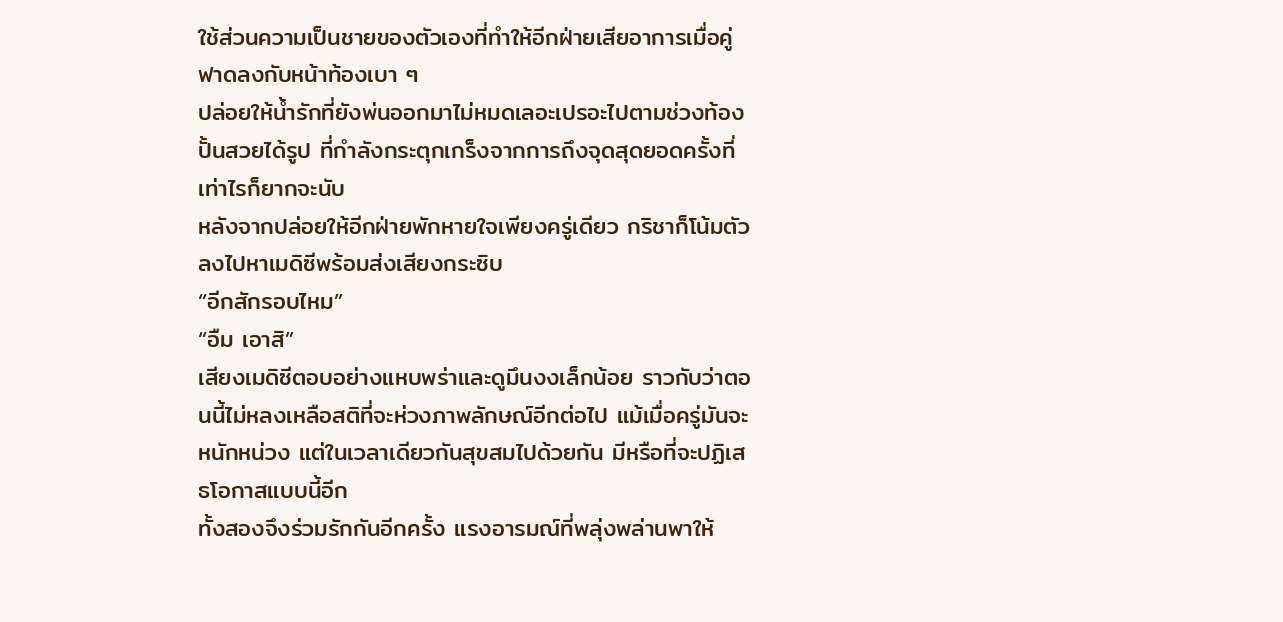ใช้ส่วนความเป็นชายของตัวเองที่ทำให้อีกฝ่ายเสียอาการเมื่อคู่ฟาดลงกับหน้าท้องเบา ๆ
ปล่อยให้น้ำรักที่ยังพ่นออกมาไม่หมดเลอะเปรอะไปตามช่วงท้องปั้นสวยได้รูป ที่กำลังกระตุกเกร็งจากการถึงจุดสุดยอดครั้งที่เท่าไรก็ยากจะนับ
หลังจากปล่อยให้อีกฝ่ายพักหายใจเพียงครู่เดียว กริชาก็โน้มตัวลงไปหาเมดิซีพร้อมส่งเสียงกระซิบ
“อีกสักรอบไหม”
“อืม เอาสิ”
เสียงเมดิซีตอบอย่างแหบพร่าและดูมึนงงเล็กน้อย ราวกับว่าตอนนี้ไม่หลงเหลือสติที่จะห่วงภาพลักษณ์อีกต่อไป แม้เมื่อครู่มันจะหนักหน่วง แต่ในเวลาเดียวกันสุขสมไปด้วยกัน มีหรือที่จะปฏิเสธโอกาสแบบนี้อีก
ทั้งสองจึงร่วมรักกันอีกครั้ง แรงอารมณ์ที่พลุ่งพล่านพาให้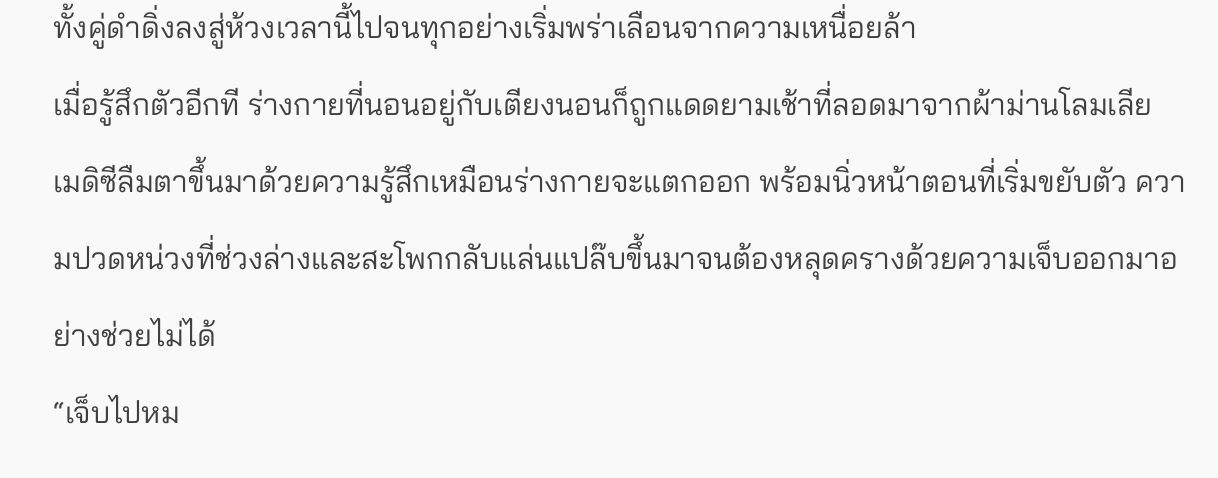ทั้งคู่ดำดิ่งลงสู่ห้วงเวลานี้ไปจนทุกอย่างเริ่มพร่าเลือนจากความเหนื่อยล้า
เมื่อรู้สึกตัวอีกที ร่างกายที่นอนอยู่กับเตียงนอนก็ถูกแดดยามเช้าที่ลอดมาจากผ้าม่านโลมเลีย เมดิซีลืมตาขึ้นมาด้วยความรู้สึกเหมือนร่างกายจะแตกออก พร้อมนิ่วหน้าตอนที่เริ่มขยับตัว ความปวดหน่วงที่ช่วงล่างและสะโพกกลับแล่นแปล๊บขึ้นมาจนต้องหลุดครางด้วยความเจ็บออกมาอย่างช่วยไม่ได้
“เจ็บไปหม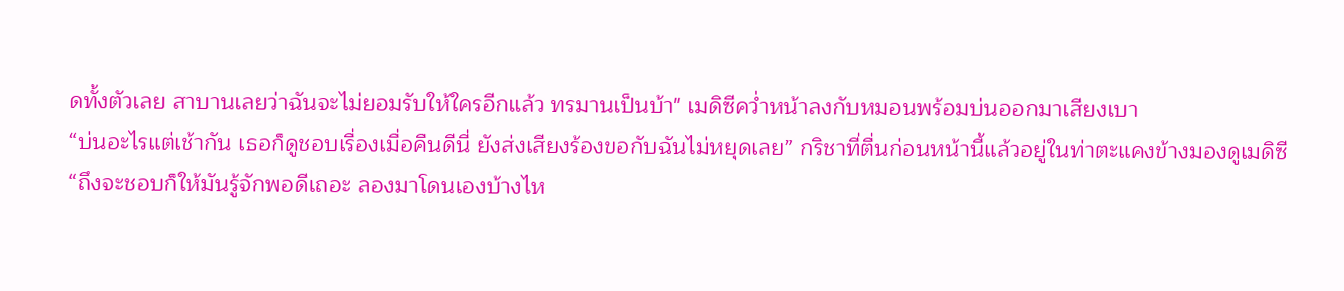ดทั้งตัวเลย สาบานเลยว่าฉันจะไม่ยอมรับให้ใครอีกแล้ว ทรมานเป็นบ้า" เมดิซีคว่ำหน้าลงกับหมอนพร้อมบ่นออกมาเสียงเบา
“บ่นอะไรแต่เช้ากัน เธอก็ดูชอบเรื่องเมื่อคืนดีนี่ ยังส่งเสียงร้องขอกับฉันไม่หยุดเลย” กริชาที่ตื่นก่อนหน้านี้แล้วอยู่ในท่าตะแคงข้างมองดูเมดิซี
“ถึงจะชอบก็ให้มันรู้จักพอดีเถอะ ลองมาโดนเองบ้างไห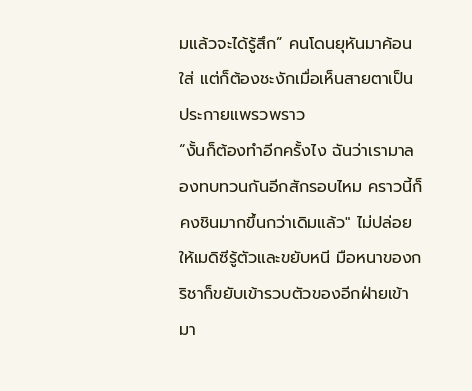มแล้วจะได้รู้สึก” คนโดนยุหันมาค้อนใส่ แต่ก็ต้องชะงักเมื่อเห็นสายตาเป็นประกายแพรวพราว
“งั้นก็ต้องทำอีกครั้งไง ฉันว่าเรามาลองทบทวนกันอีกสักรอบไหม คราวนี้ก็คงชินมากขึ้นกว่าเดิมแล้ว" ไม่ปล่อยให้เมดิซีรู้ตัวและขยับหนี มือหนาของกริชาก็ขยับเข้ารวบตัวของอีกฝ่ายเข้ามา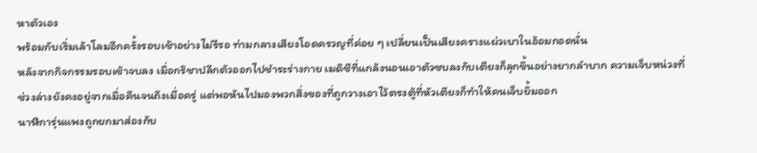หาตัวเอง
พร้อมกับเริ่มเล้าโลมอีกครั้งรอบเช้าอย่างไม่รีรอ ท่ามกลางเสียงโอดครวญที่ค่อย ๆ เปลี่ยนเป็นเสียงครางแผ่วเบาในอ้อมกอดนั่น
หลังจากกิจกรรมรอบเช้าจบลง เมื่อกริชาปลีกตัวออกไปชำระร่างกาย เมดิซีที่แกล้งนอนเอาตัวซบลงกับเตียงก็ลุกขึ้นอย่างยากลำบาก ความเจ็บหน่วงที่ช่วงล่างยังคงอยู่จากเมื่อคืนจนถึงเมื่อครู่ แต่พอหันไปมองพวกสิ่งของที่ถูกวางเอาไว้ตรงตู้ที่หัวเตียงก็ทำให้คนเจ็บยิ้มออก
นาฬิการุ่นแพงถูกยกมาส่องกับ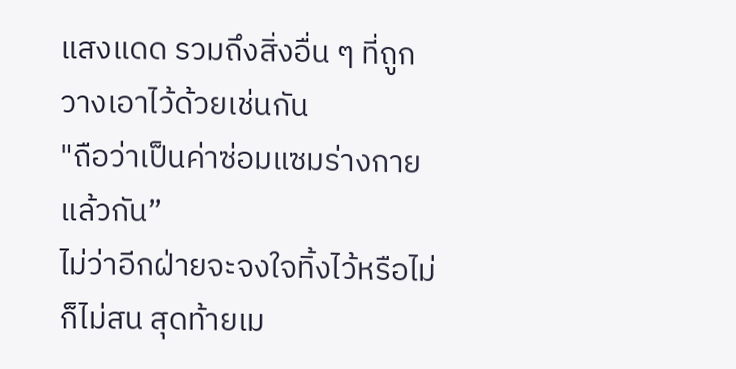แสงแดด รวมถึงสิ่งอื่น ๆ ที่ถูกวางเอาไว้ด้วยเช่นกัน
"ถือว่าเป็นค่าซ่อมแซมร่างกายแล้วกัน”
ไม่ว่าอีกฝ่ายจะจงใจทิ้งไว้หรือไม่ก็ไม่สน สุดท้ายเม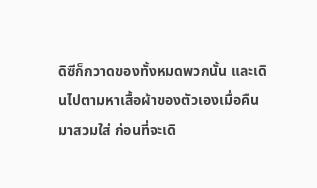ดิซีก็กวาดของทั้งหมดพวกนั้น และเดินไปตามหาเสื้อผ้าของตัวเองเมื่อคืนมาสวมใส่ ก่อนที่จะเดิ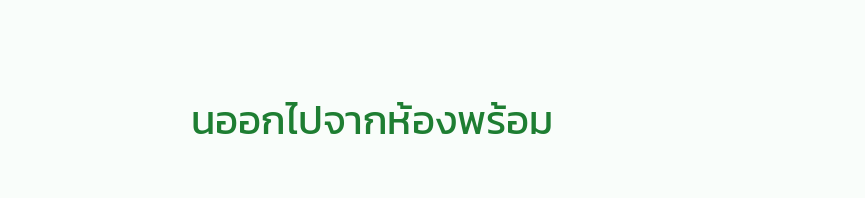นออกไปจากห้องพร้อม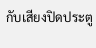กับเสียงปิดประตู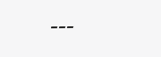---